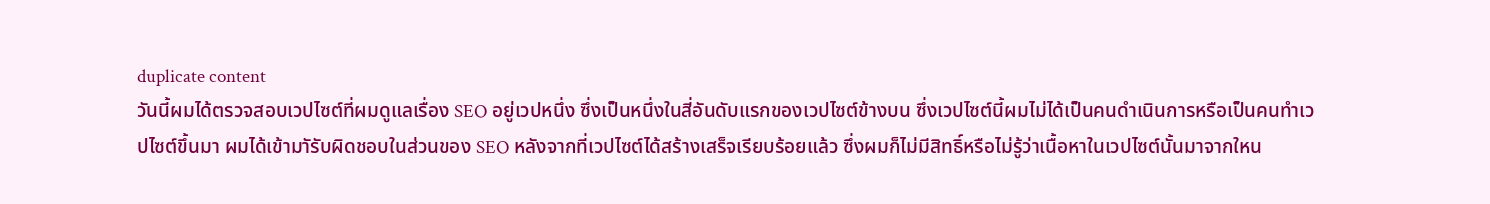duplicate content
วันนี้ผมได้ตรวจสอบเวปไซต์ที่ผมดูแลเรื่อง SEO อยู่เวปหนึ่ง ซึ่งเป็นหนึ่งในสี่อันดับแรกของเวปไซต์ข้างบน ซึ่งเวปไซต์นี้ผมไม่ได้เป็นคนดำเนินการหรือเป็นคนทำเวปไซต์ขึ้นมา ผมได้เข้ามาัรับผิดชอบในส่วนของ SEO หลังจากที่เวปไซต์ได้สร้างเสร็จเรียบร้อยแล้ว ซึ่งผมก็ไม่มีสิทธิ์หรือไม่รู้ว่าเนื้อหาในเวปไซต์นั้นมาจากใหน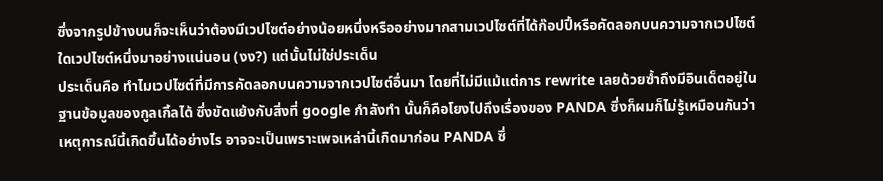ซึ่งจากรูปข้างบนก็จะเห็นว่าต้องมีเวปไซต์อย่างน้อยหนึ่งหรืออย่างมากสามเวปไซต์ที่ได้ก๊อปปี้หรือคัดลอกบนความจากเวปไซต์ใดเวปไซต์หนึ่งมาอย่างแน่นอน (งง?) แต่นั้นไม่ใช่ประเด็น
ประเด็นคือ ทำไมเวปไซต์ที่มีการคัดลอกบนความจากเวปไซต์อื่นมา โดยที่ไม่มีแม้แต่การ rewrite เลยด้วยซ้ำถึงมีอินเด็ตอยู่ในฐานข้อมูลของกูลเกิ้ลได้ ซึ่งขัดแย้งกับสิ่งที่ google กำลังทำ นั้นก็คือโยงไปถึงเรื่องของ PANDA ซึ่งก็ผมก็ไม่รู้เหมือนกันว่าเหตุการณ์นี้เกิดขึ้นได้อย่างไร อาจจะเป็นเพราะเพจเหล่านี้เกิดมาก่อน PANDA ซึ่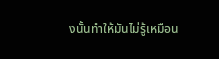งนั้นทำให้มันไม่รู้เหมือน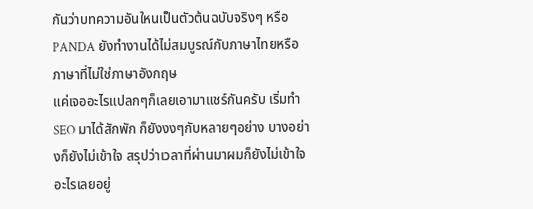กันว่าบทความอันใหนเป็นตัวต้นฉบับจริงๆ หรือ PANDA ยังทำงานได้ไม่สมบูรณ์กับภาษาไทยหรือภาษาที่ไม่ใช่ภาษาอังกฤษ
แค่เจออะไรแปลกๆก็เลยเอามาแชร์กันครับ เริ่มทำ SEO มาได้สักพัก ก็ยังงงๆกับหลายๆอย่าง บางอย่างก็ยังไม่เข้าใจ สรุปว่าเวลาที่ผ่านมาผมก็ยังไม่เข้าใจอะไรเลยอยู่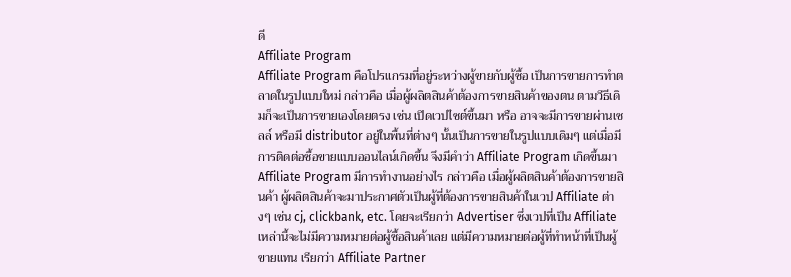ดี
Affiliate Program
Affiliate Program คือโปรแกรมที่อยู่ระหว่างผู้ขายกับผู้ซื้อ เป็นการขายการทำตลาดในรูปแบบใหม่ กล่าวคือ เมื่อผู้ผลิตสินค้าต้องการขายสินค้าของตน ตามวีธีเดิมก็จะเป็นการขายเองโดยตรง เช่น เปิดเวปไซต์ขึ้นมา หรือ อาจจะมีการขายผ่านเซลล์ หรือมี distributor อยู่ในพื้นที่ต่างๆ นั้นเป็นการขายในรูปแบบเดิมๆ แต่เมื่อมีการติดต่อซื้อขายแบบออนไลน์เกิดขึ้น จึงมีคำว่า Affiliate Program เกิดขึ้นมา
Affiliate Program มีการทำงานอย่างไร กล่าวคือ เมื่อผู้ผลิตสินค้าต้องการขายสินค้า ผู้ผลิตสินค้าจะมาประกาศตัวเป็นผู้ที่ต้องการขายสินค้าในเวป Affiliate ต่างๆ เช่น cj, clickbank, etc. โดยจะเรียกว่า Advertiser ซึ่งเวปที่เป็น Affiliate เหล่านี้จะไม่มีความหมายต่อผู้ซื้อสินค้าเลย แต่มีความหมายต่อผู้ที่ทำหน้าที่เป็นผู้ขายแทน เรียกว่า Affiliate Partner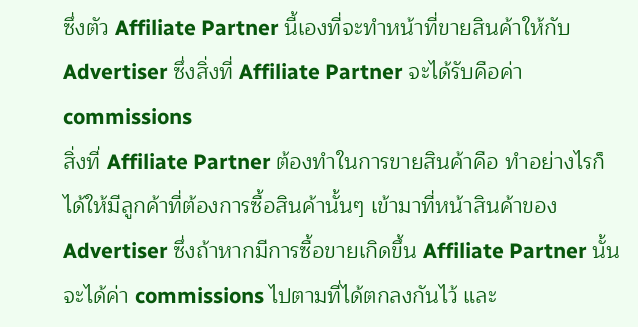ซึ่งตัว Affiliate Partner นี้เองที่จะทำหน้าที่ขายสินค้าให้กับ Advertiser ซึ่งสิ่งที่ Affiliate Partner จะได้รับคือค่า commissions
สิ่งที่ Affiliate Partner ต้องทำในการขายสินค้าคือ ทำอย่างไรก็ได้ให้มีลูกค้าที่ต้องการซื้อสินค้านั้นๆ เข้ามาที่หน้าสินค้าของ Advertiser ซึ่งถ้าหากมีการซื้อขายเกิดขึ้น Affiliate Partner นั้นจะได้ค่า commissions ไปตามที่ได้ตกลงกันไว้ และ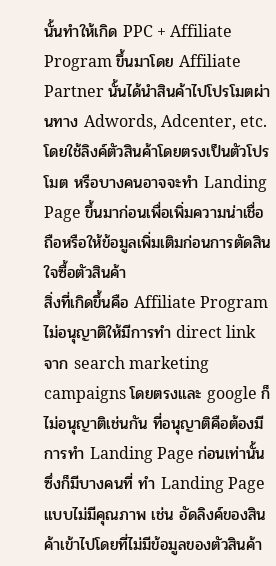นั้นทำให้เกิด PPC + Affiliate Program ขึ้นมาโดย Affiliate Partner นั้นได้นำสินค้าไปโปรโมตผ่านทาง Adwords, Adcenter, etc. โดยใช้ลิงค์ตัวสินค้าโดยตรงเป็นตัวโปรโมต หรือบางคนอาจจะทำ Landing Page ขึ้นมาก่อนเพื่อเพิ่มความน่าเชื่อถือหรือให้ข้อมูลเพิ่มเติมก่อนการตัดสินใจซื้อตัวสินค้า
สิ่งที่เกิดขึ้นคือ Affiliate Program ไม่อนุญาติให้มีการทำ direct link จาก search marketing campaigns โดยตรงและ google ก็ไม่อนุญาติเช่นกัน ที่อนุญาติคือต้องมีการทำ Landing Page ก่อนเท่านั้น ซึ่งก็มีบางคนที่ ทำ Landing Page แบบไม่มีคุณภาพ เช่น อัดลิงค์ของสินค้าเข้าไปโดยที่ไม่มีข้อมูลของตัวสินค้า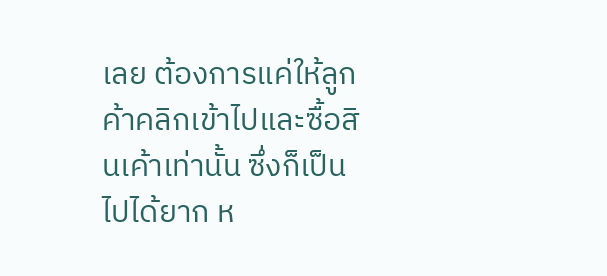เลย ต้องการแค่ให้ลูกค้าคลิกเข้าไปและซื้อสินเค้าเท่านั้น ซึ่งก็เป็นไปได้ยาก ห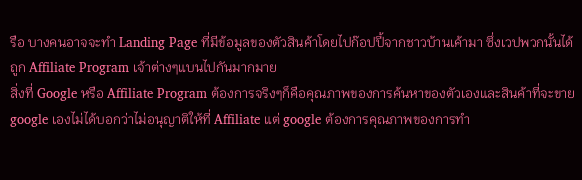รือ บางคนอาจจะทำ Landing Page ที่มีข้อมูลของตัวสินค้าโดยไปก๊อปปี้จากชาวบ้านเค้ามา ซึ่งเวปพวกนั้นได้ถูก Affiliate Program เจ้าต่างๆแบนไปกันมากมาย
สิ่งที่ Google หรือ Affiliate Program ต้องการจริงๆก็คือคุณภาพของการค้นหาของตัวเองและสินค้าที่จะขาย google เองไม่ได้บอกว่าไม่อนุญาติให้ที่ Affiliate แต่ google ต้องการคุณภาพของการทำ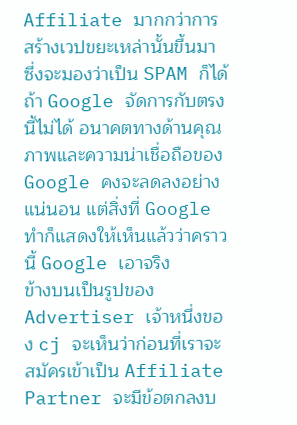Affiliate มากกว่าการสร้างเวปขยะเหล่านั้นขึ้นมา ซึ่งจะมองว่าเป็น SPAM ก็ได้ ถ้า Google จัดการกับตรงนี้ไม่ได้ อนาคตทางด้านคุณภาพและความน่าเชื่อถือของ Google คงจะลดลงอย่างแน่นอน แต่สิ่งที่ Google ทำก็แสดงให้เห็นแล้วว่าคราวนี้ Google เอาจริง
ข้างบนเป็นรูปของ Advertiser เจ้าหนึ่งของ cj จะเห็นว่าก่อนที่เราจะสมัครเข้าเป็น Affiliate Partner จะมีข้อตกลงบ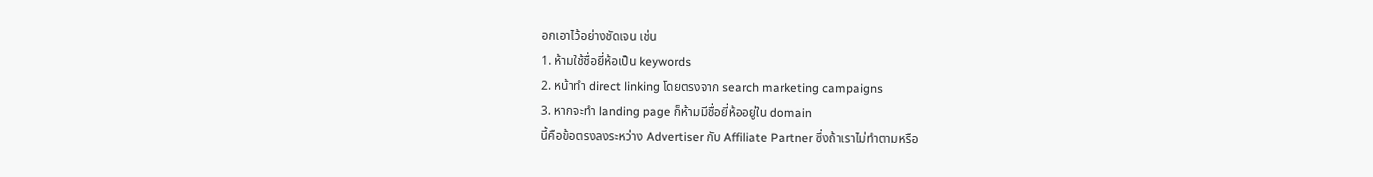อกเอาไว้อย่างชัดเจน เช่น
1. ห้ามใช้ชื่อยี่ห้อเป็น keywords
2. หน้าทำ direct linking โดยตรงจาก search marketing campaigns
3. หากจะทำ landing page ก็ห้ามมีชื่อยี่ห้ออยู่ใน domain
นี้คือข้อตรงลงระหว่าง Advertiser กับ Affiliate Partner ซึ่งถ้าเราไม่ทำตามหรือ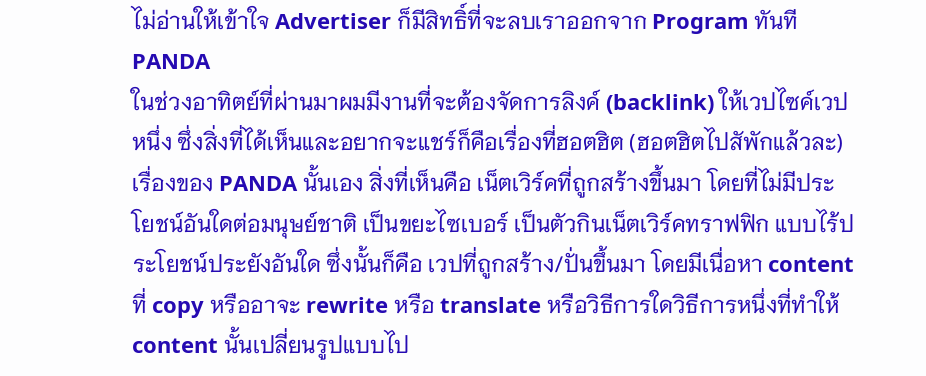ไม่อ่านให้เข้าใจ Advertiser ก็มีสิทธิ์ที่จะลบเราออกจาก Program ทันที
PANDA
ในช่วงอาทิตย์ที่ผ่านมาผมมีงานที่จะต้องจัดการลิงค์ (backlink) ให้เวปไซค์เวปหนึ่ง ซึ่งสิ่งที่ได้เห็นและอยากจะแชร์ก็คือเรื่องที่ฮอตฮิต (ฮอตฮิตไปสัพักแล้วละ) เรื่องของ PANDA นั้นเอง สิ่งที่เห็นคือ เน็ตเวิร์คที่ถูกสร้างขึ้นมา โดยที่ไม่มีประโยชน์อันใดต่อมนุษย์ชาติ เป็นขยะไซเบอร์ เป็นตัวกินเน็ตเวิร์คทราฟฟิก แบบไร้ประโยชน์ประยังอันใด ซึ่งนั้นก็คือ เวปที่ถูกสร้าง/ปั่นขึ้นมา โดยมีเนื่อหา content ที่ copy หรืออาจะ rewrite หรือ translate หรือวิธีการใดวิธีการหนึ่งที่ทำให้ content นั้นเปลี่ยนรูปแบบไป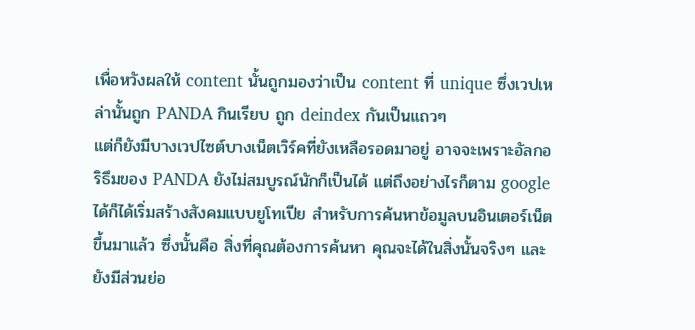เพื่อหวังผลให้ content นั้นถูกมองว่าเป็น content ที่ unique ซึ่งเวปเหล่านั้นถูก PANDA กินเรียบ ถูก deindex กันเป็นแถวๆ
แต่ก็ยังมีบางเวปไซต์บางเน็ตเวิร์คที่ยังเหลือรอดมาอยู่ อาจจะเพราะอัลกอริธึมของ PANDA ยังไม่สมบูรณ์นักก็เป็นได้ แต่ถึงอย่างไรก็ตาม google ได้ก็ได้เริ่มสร้างสังคมแบบยูโทเปีย สำหรับการค้นหาข้อมูลบนอินเตอร์เน็ตขึ้นมาแล้ว ซึ่งนั้นคือ สิ่งที่คุณต้องการค้นหา คุณจะได้ในสิ่งนั้นจริงๆ และยังมีส่วนย่อ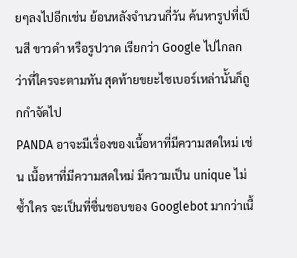ยๆลงไปอีกเช่น ย้อนหลังจำนวนกี่วัน ค้นหารูปที่เป็นสี ขาวดำ หรือรูปวาด เรียกว่า Google ไปไกลกว่าที่ใครจะตามทัน สุดท้ายขยะไซเบอร์เหล่านั้นก็ถูกกำจัดไป
PANDA อาจะมีเรื่องของเนื้อหาที่มีความสดใหม่ เช่น เนื้อหาที่มีความสดใหม่ มีความเป็น unique ไม่ซ้ำใคร จะเป็นที่ซื่นชอบของ Googlebot มากว่าเนื้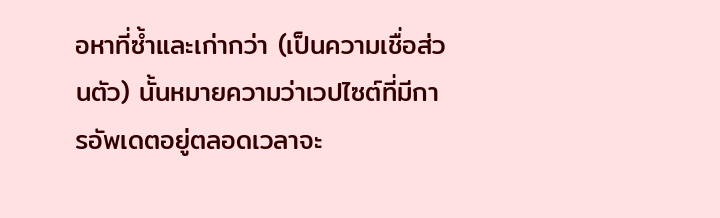อหาที่ซ้ำและเก่ากว่า (เป็นความเชื่อส่วนตัว) นั้นหมายความว่าเวปไซต์ที่มีการอัพเดตอยู่ตลอดเวลาจะ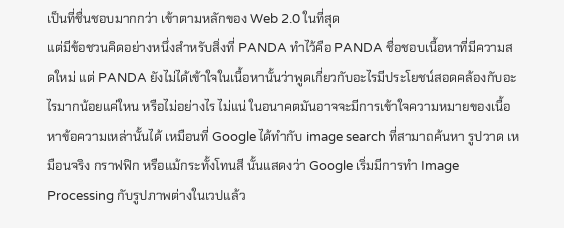เป็นที่ชื่นชอบมากกว่า เข้าตามหลักของ Web 2.0 ในที่สุด
แต่มีข้อชวนคิดอย่างหนึ่งสำหรับสิ่งที่ PANDA ทำไว้คือ PANDA ชื่อชอบเนื้อหาที่มีความสดใหม่ แต่ PANDA ยังไม่ได้เข้าใจในเนื้อหานั้นว่าพูดเกี่ยวกับอะไรมีประโยชน์สอดคล้องกับอะไรมากน้อยแค่ใหน หรือไม่อย่างไร ไม่แน่ ในอนาคตมันอาจจะมีการเข้าใจความหมายของเนื้อหาข้อความเหล่านั้นได้ เหมือนที่ Google ได้ทำกับ image search ที่สามาถค้นหา รูปวาด เหมือนจริง กราฟฟิก หรือแม้กระทั้งโทนสี นั้นแสดงว่า Google เริ่มมีการทำ Image Processing กับรูปภาพต่างในเวปแล้ว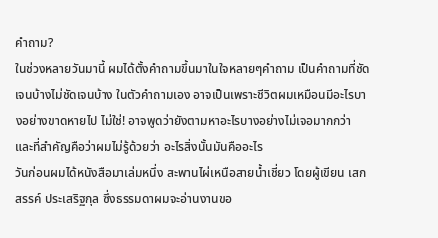คำถาม?
ในช่วงหลายวันมานี้ ผมได้ตั้งคำถามขึ้นมาในใจหลายๆคำถาม เป็นคำถามที่ชัดเจนบ้างไม่ชัดเจนบ้าง ในตัวคำถามเอง อาจเป็นเพราะชีวิตผมเหมือนมีอะไรบางอย่างขาดหายไป ไม่ใช่! อาจพูดว่ายังตามหาอะไรบางอย่างไม่เจอมากกว่า และที่สำคัญคือว่าผมไม่รู้ด้วยว่า อะไรสิ่งนั้นมันคืออะไร
วันก่อนผมได้หนังสือมาเล่มหนึ่ง สะพานไผ่เหนือสายน้ำเชี่ยว โดยผู้เขียน เสกสรรค์ ประเสริฐกุล ซึ่งธรรมดาผมจะอ่านงานขอ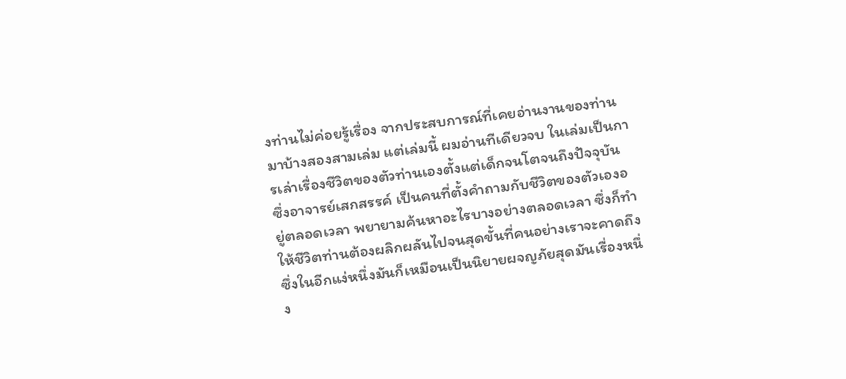งท่านไม่ค่อยรู้เรื่อง จากประสบการณ์ที่เคยอ่านงานของท่านมาบ้างสองสามเล่ม แต่เล่มนี้ ผมอ่านทีเดียวจบ ในเล่มเป็นการเล่าเรื่องชีวิตของตัวท่านเองตั้งแต่เด็กจนโตจนถึงปัจจุบัน ซึ่งอาจารย์เสกสรรค์ เป็นคนที่ตั้งคำถามกับชีวิตของตัวเองอยู่ตลอดเวลา พยายามค้นหาอะไรบางอย่างตลอดเวลา ซึ่งก็ทำให้ชีวิตท่านต้องผลิกผลันไปจนสุดขั้นที่คนอย่างเราจะคาดถึง ซึ่งในอีกแง่หนึ่งมันก็เหมือนเป็นนิยายผจญภัยสุดมันเรื่องหนึ่ง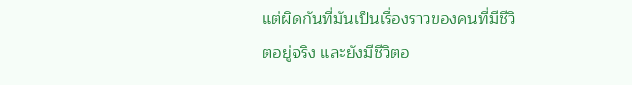แต่ผิดกันที่มันเป็นเรื่องราวของคนที่มีชีวิตอยู่จริง และยังมีชีวิตอ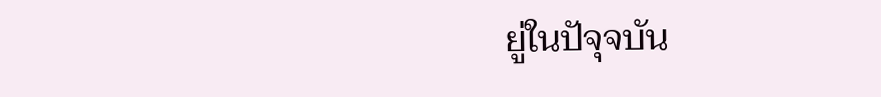ยู่ในปัจุจบัน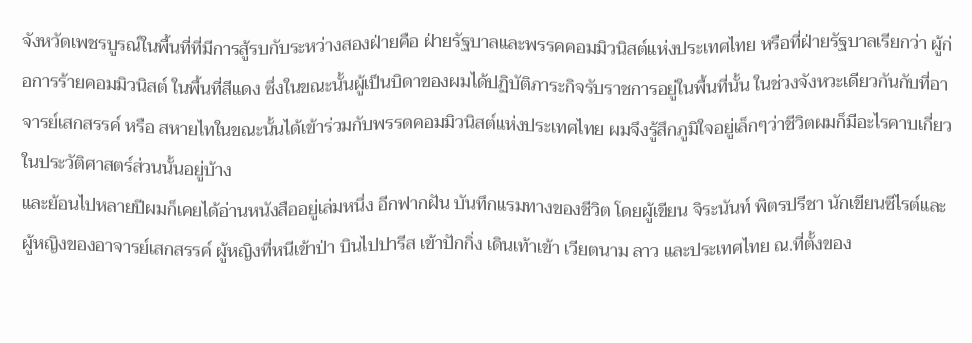จังหวัดเพชรบูรณ์ในพื้นที่ที่มีการสู้รบกับระหว่างสองฝ่ายคือ ฝ่ายรัฐบาลและพรรคคอมมิวนิสต์แห่งประเทศไทย หรือที่ฝ่ายรัฐบาลเรียกว่า ผู้ก่อการร้ายคอมมิวนิสต์ ในพื้นที่สีแดง ซึ่งในขณะนั้นผู้เป็นบิดาของผมได้ปฏิบัติภาระกิจรับราชการอยู่ในพื้นที่นั้น ในช่วงจังหวะเดียวกันกับที่อาจารย์เสกสรรค์ หรือ สหายไทในขณะนั้นได้เข้าร่วมกับพรรดคอมมิวนิสต์แห่งประเทศไทย ผมจึงรู้สึกภูมิใจอยู่เล็กๆว่าชีวิตผมก็มีอะไรคาบเกี่ยวในประวัติศาสตร์ส่วนนั้นอยู่บ้าง
และย้อนไปหลายปีผมก็เคยได้อ่านหนังสืออยู่เล่มหนึ่ง อีกฟากฝัน บันทึกแรมทางของชีวิต โดยผู้เขียน จิระนันท์ พิตรปรีชา นักเขียนซีไรต์และผู้หญิงของอาจารย์เสกสรรค์ ผู้หญิงที่หนีเข้าป่า บินไปปารีส เข้าปักกิ่ง เดินเท้าเข้า เวียตนาม ลาว และประเทศไทย ณ.ที่ตั้งของ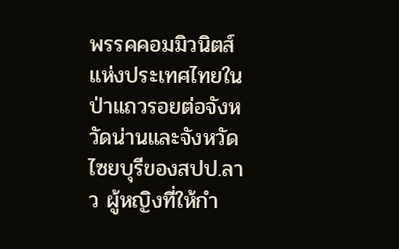พรรคคอมมิวนิตส์แห่งประเทศไทยในป่าแถวรอยต่อจังหวัดน่านและจังหวัดไซยบุรีของสปป.ลาว ผู้หญิงที่ให้กำ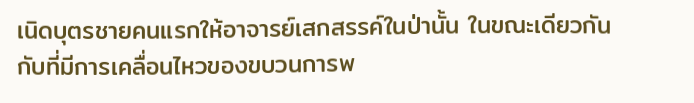เนิดบุตรชายคนแรกให้อาจารย์เสกสรรค์ในป่านั้น ในขณะเดียวกันกับที่มีการเคลื่อนไหวของขบวนการพ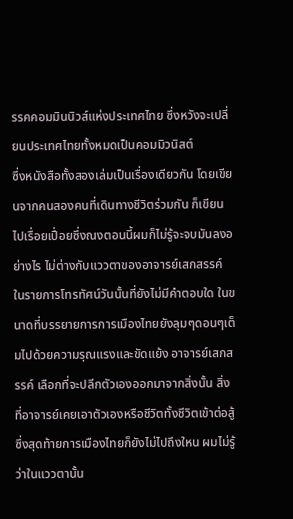รรคคอมมินนิวส์แห่งประเทศไทย ซึ่งหวังจะเปลี่ยนประเทศไทยทั้งหมดเป็นคอมมิวนิสต์
ซึ่งหนังสือทั้งสองเล่มเป็นเรื่องเดียวกัน โดยเขียนจากคนสองคนที่เดินทางชีวิตร่วมกัน ก็เขียนไปเรื่อยเปื่อยซึ่งณงตอนนี้ผมก็ไม่รู้จะจบมันลงอย่างไร ไม่ต่างกับแววตาของอาจารย์เสกสรรค์ ในรายการโทรทัศน์วันนั้นที่ยังไม่มีคำตอบใด ในขนาดที่บรรยายการการเมืองไทยยังลุมๆดอนๆเต็มไปด้วยความรุณแรงและขัดแย้ง อาจารย์เสกสรรค์ เลือกที่จะปลีกตัวเองออกมาจากสิ่งนั้น สิ่งที่อาจารย์เคยเอาตัวเองหรือชีวิตทั้งชีวิตเข้าต่อสู้ ซึ่งสุดท้ายการเมืองไทยก็ยังไม่ไปถึงใหน ผมไม่รู้ว่าในแววตานั้น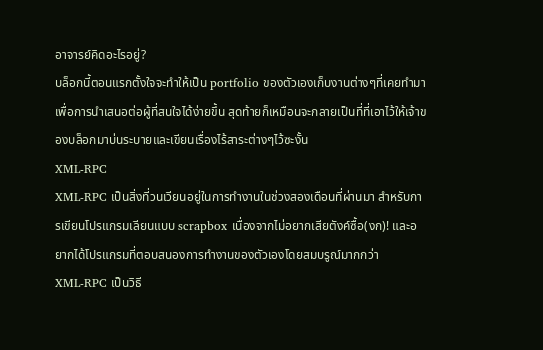อาจารย์คิดอะไรอยู่?
บล็อกนี้ตอนแรกตั้งใจจะทำให้เป็น portfolio ของตัวเองเก็บงานต่างๆที่เคยทำมา เพื่อการนำเสนอต่อผู้ที่สนใจได้ง่ายขึ้น สุดท้ายก็เหมือนจะกลายเป็นที่ที่เอาไว้ให้เจ้าของบล็อกมาบ่นระบายและเขียนเรื่องไร้สาระต่างๆไว้ซะงั้น
XML-RPC
XML-RPC เป็นสิ่งที่วนเวียนอยู่ในการทำงานในช่วงสองเดือนที่ผ่านมา สำหรับการเขียนโปรแกรมเลียนแบบ scrapbox เนื่องจากไม่อยากเสียตังค์ซื้อ(งก)! และอยากได้โปรแกรมที่ตอบสนองการทำงานของตัวเองโดยสมบรูณ์มากกว่า
XML-RPC เป็นวิธี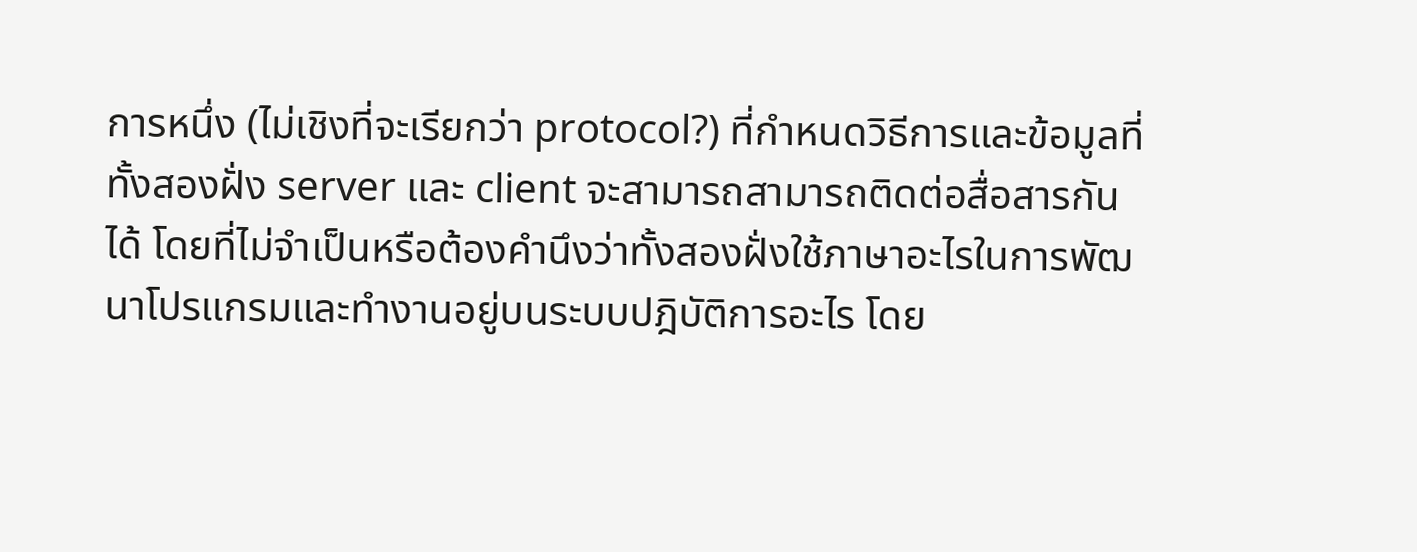การหนึ่ง (ไม่เชิงที่จะเรียกว่า protocol?) ที่กำหนดวิธีการและข้อมูลที่ทั้งสองฝั่ง server และ client จะสามารถสามารถติดต่อสื่อสารกันได้ โดยที่ไม่จำเป็นหรือต้องคำนึงว่าทั้งสองฝั่งใช้ภาษาอะไรในการพัฒนาโปรแกรมและทำงานอยู่บนระบบปฎิบัติการอะไร โดย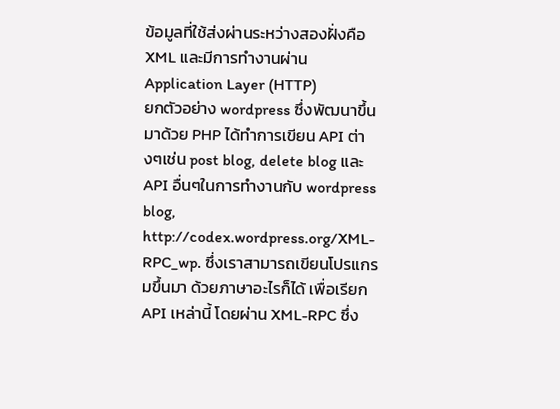ข้อมูลที่ใช้ส่งผ่านระหว่างสองฝั่งคือ XML และมีการทำงานผ่าน Application Layer (HTTP)
ยกตัวอย่าง wordpress ซึ่งพัฒนาขึ้นมาด้วย PHP ได้ทำการเขียน API ต่างๆเช่น post blog, delete blog และ API อื่นๆในการทำงานกับ wordpress blog, http://codex.wordpress.org/XML-RPC_wp. ซึ่งเราสามารถเขียนโปรแกรมขึ้นมา ด้วยภาษาอะไรก็ได้ เพื่อเรียก API เหล่านี้ โดยผ่าน XML-RPC ซึ่ง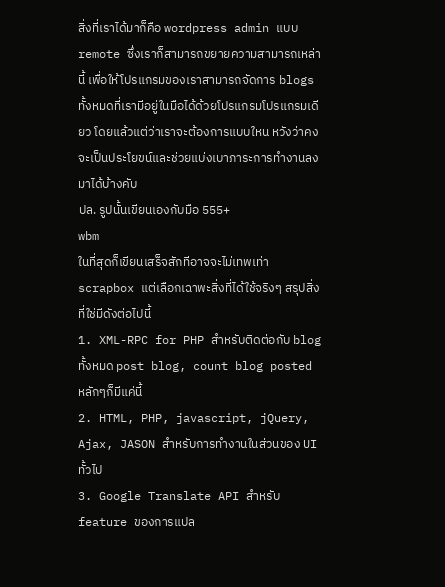สิ่งที่เราได้มาก็คือ wordpress admin แบบ remote ซึ่งเราก็สามารถขยายความสามารถเหล่านี้ เพื่อให้โปรแกรมของเราสามารถจัดการ blogs ทั้งหมดที่เรามีอยู่ในมือได้ด้วยโปรแกรมโปรแกรมเดียว โดยแล้วแต่ว่าเราจะต้องการแบบใหน หวังว่าคงจะเป็นประโยขน์และช่วยแบ่งเบาภาระการทำงานลงมาได้บ้างคับ
ปล. รูปนั้นเขียนเองกับมือ 555+
wbm
ในที่สุดก็เขียนเสร็จสักทีอาจจะไม่เทพเท่า scrapbox แต่เลือกเฉาพะสิ่งที่ได้ใช้จริงๆ สรุปสิ่งที่ใช่มีดังต่อไปนี้
1. XML-RPC for PHP สำหรับติดต่อกับ blog ทั้งหมด post blog, count blog posted หลักๆก็มีแค่นี้
2. HTML, PHP, javascript, jQuery, Ajax, JASON สำหรับการทำงานในส่วนของ UI ทั้วไป
3. Google Translate API สำหรับ feature ของการแปล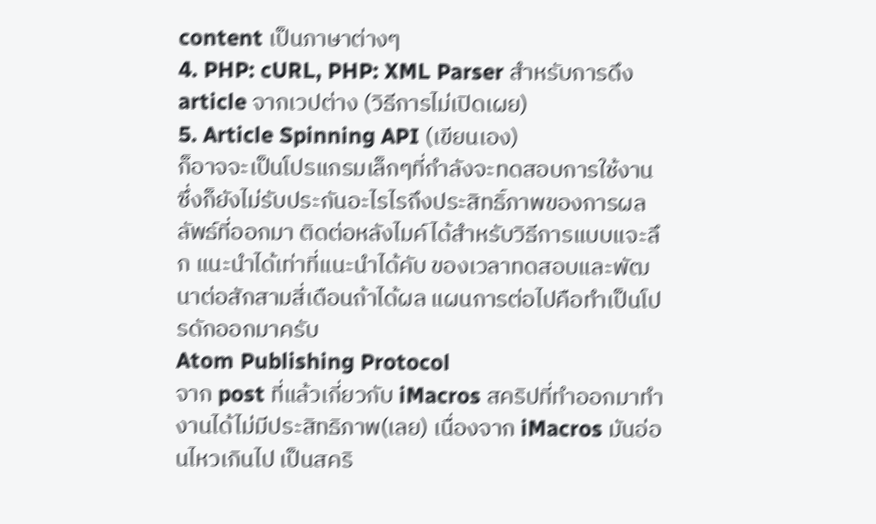content เป็นภาษาต่างๆ
4. PHP: cURL, PHP: XML Parser สำหรับการดึง article จากเวปต่าง (วิธีการไม่เปิดเผย)
5. Article Spinning API (เขียนเอง)
ก็อาจจะเป็นโปรแกรมเล็กๆที่กำลังจะทดสอบการใช้งาน ซึ่งก็ยังไม่รับประกันอะไรไรถึงประสิทธิ์ภาพของการผลลัพธ์ที่ออกมา ติดต่อหลังไมค์ได้สำหรับวิธีการแบบแจะลึก แนะนำได้เท่าที่แนะนำได้คับ ของเวลาทดสอบและพัฒนาต่อสักสามสี่เดือนถ้าได้ผล แผนการต่อไปคือทำเป็นโปรดักออกมาครับ
Atom Publishing Protocol
จาก post ที่แล้วเกี่ยวกับ iMacros สคริปที่ทำออกมาทำงานได้ไม่มีประสิทธิภาพ(เลย) เนื่องจาก iMacros มันอ่อนไหวเกินไป เป็นสคริ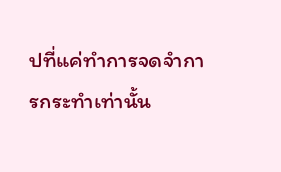ปที่แค่ทำการจดจำการกระทำเท่านั้น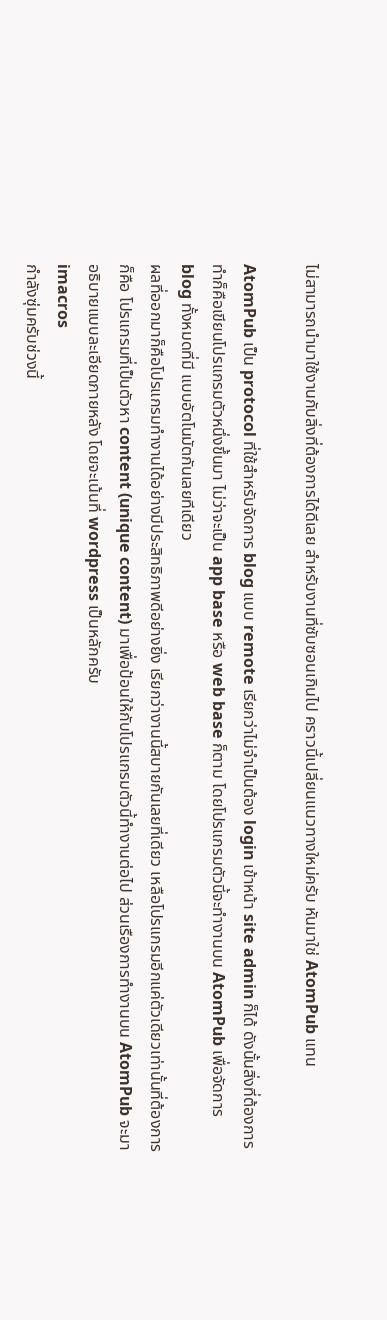ไม่สามารถนำมาใช้งานกับสิ่งที่ต้องการได้ดีเลย สำหรับงานที่ซับซอนเกินไป คราวนี้เปลี่ยนแนวทางใหม่ครับ หันมาใช่ AtomPub แทน

AtomPub เป็น protocol ที่ใช้สำหรับจัดการ blog แบบ remote เรียกว่าไม่จำเป็นต้อง login เข้าหน้า site admin ก็ได้ ดังนั้นสิ่งที่ต้องการทำก็คือเขียนโปรแกรมตัวหนึ่งขึ้นมา ไม่ว่าจะเป็น app base หรือ web base ก็ตาม โดยโปรแกรมตัวนี้จะทำงานบน AtomPub เพื่อจัดการ blog ทั้งหมดที่มี แบบอัตโนมัตกันเลยทีเดียว
ผลที่ออกมาก็คือโปรแกรมทำงานได้อย่างมีประสิทธิภาพดีอย่างยิ่ง เรียกว่างานนี้สบายกันเลยที่เดียว เหลือโปรแกรมอีกแค่ตัวเดียวเท่านั้นที่ต้องการก็คือ โปรแกรมที่เป็นตัวหา content (unique content) มาเพื่อป้อนให้กับโปรแกรมตัวนี้ทำงานต่อไป ส่วนเรืองการทำงานบน AtomPub จะมาอธิบายแบบละเอียดภายหลัง โดยจะเน้นที่ wordpress เป็นหลักครับ
imacros
กำลังซุ่มครับช่วงนี้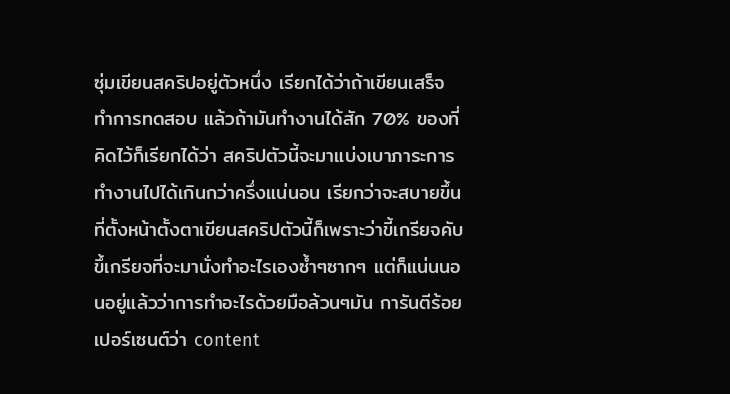ซุ่มเขียนสคริปอยู่ตัวหนึ่ง เรียกได้ว่าถ้าเขียนเสร็จ ทำการทดสอบ แล้วถ้ามันทำงานได้สัก 70% ของที่คิดไว้ก็เรียกได้ว่า สคริปตัวนี้จะมาแบ่งเบาภาระการทำงานไปได้เกินกว่าครึ่งแน่นอน เรียกว่าจะสบายขึ้น ที่ตั้งหน้าตั้งตาเขียนสคริปตัวนี้ก็เพราะว่าขี้เกรียจคับ ขึ้เกรียจที่จะมานั่งทำอะไรเองซ้ำๆซากๆ แต่ก็แน่นนอนอยู่แล้วว่าการทำอะไรด้วยมือล้วนๆมัน การันตีร้อยเปอร์เซนต์ว่า content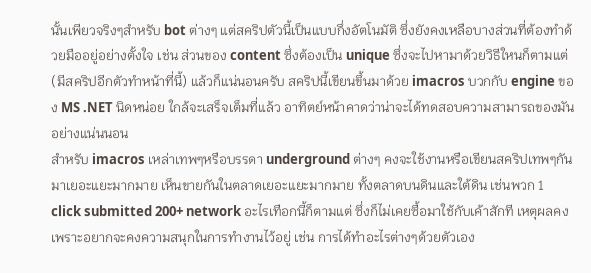นั้นเพียวจริงๆสำหรับ bot ต่างๆ แต่สคริปตัวนี้เป็นแบบกึ่งอัตโนมัติ ซึ่งยังคงเหลือบางส่วนที่ต้องทำด้วยมืออยู่อย่างตั้งใจ เช่น ส่วนของ content ซึ่งต้องเป็น unique ซึ่งจะไปหามาด้วยวิธีใหนก็ตามแต่ (มีสคริปอีกตัวทำหน้าที่นี้) แล้วก็แน่นอนครับ สคริปนี้เขียนขึ้นมาด้วย imacros บวกกับ engine ของ MS .NET นิดหน่อย ใกล้จะเสร็จเต็มที่แล้ว อาทิตย์หน้าคาดว่าน่าจะได้ทดสอบความสามารถของมันอย่างแน่นนอน
สำหรับ imacros เหล่าเทพๆหรือบรรดา underground ต่างๆ คงจะใช้งานหรือเขียนสคริปเทพๆกันมาเยอะแยะมากมาย เห็นขายกันในตลาดเยอะแยะมากมาย ทั้งตลาดบนดินและใต้ดิน เช่นพวก 1 click submitted 200+ network อะไรเทือกนี้ก็ตามแต่ ซึ่งก็ไม่เคยซื้อมาใช้กับเค้าสักที เหตุผลคงเพราะอยากจะคงความสนุกในการทำงานไว้อยู่ เช่น การได้ทำอะไรต่างๆด้วยตัวเอง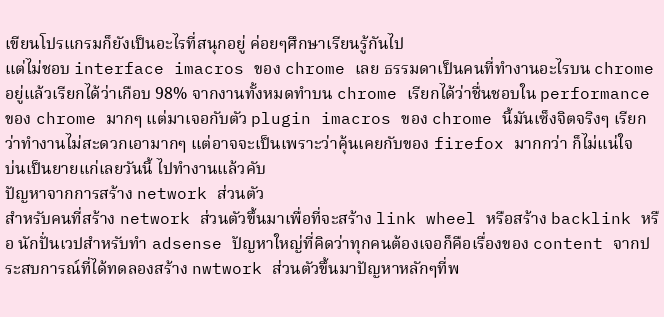เขียนโปรแกรมก็ยังเป็นอะไรที่สนุกอยู่ ค่อยๆศึกษาเรียนรู้กันไป
แต่ไม่ชอบ interface imacros ของ chrome เลย ธรรมดาเป็นคนที่ทำงานอะไรบน chrome อยู่แล้วเรียกได้ว่าเกือบ 98% จากงานทั้งหมดทำบน chrome เรียกได้ว่าชื่นชอบใน performance ของ chrome มากๆ แต่มาเจอกับตัว plugin imacros ของ chrome นี้มันเซ็งจิตจริงๆ เรียกว่าทำงานไม่สะดวกเอามากๆ แต่อาจจะเป็นเพราะว่าคุ้นเคยกับของ firefox มากกว่า ก็ไม่แน่ใจ
บ่นเป็นยายแก่เลยวันนี้ ไปทำงานแล้วคับ
ปัญหาจากการสร้าง network ส่วนตัว
สำหรับคนที่สร้าง network ส่วนตัวขึ้นมาเพื่อที่จะสร้าง link wheel หรือสร้าง backlink หรือ นักปั่นเวปสำหรับทำ adsense ปัญหาใหญ่ที่คิดว่าทุกคนต้องเจอก็คือเรื่องของ content จากประสบการณ์ที่ได้ทดลองสร้าง nwtwork ส่วนตัวขึ้นมาปัญหาหลักๆที่พ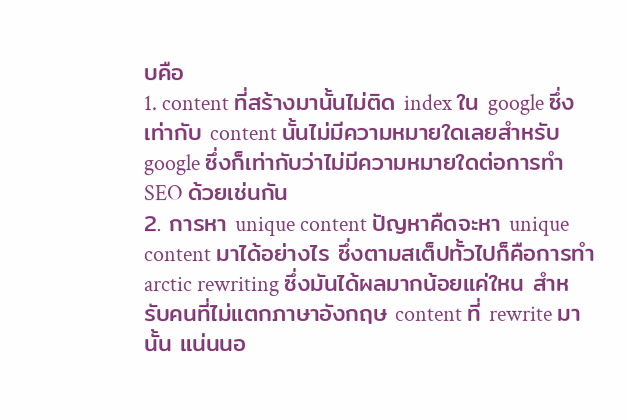บคือ
1. content ที่สร้างมานั้นไม่ติด index ใน google ซึ่งเท่ากับ content นั้นไม่มีความหมายใดเลยสำหรับ google ซึ่งก็เท่ากับว่าไม่มีความหมายใดต่อการทำ SEO ด้วยเช่นกัน
2. การหา unique content ปัญหาคืดจะหา unique content มาได้อย่างไร ซึ่งตามสเต็ปทั้วไปก็คือการทำ arctic rewriting ซึ่งมันได้ผลมากน้อยแค่ใหน สำหรับคนที่ไม่แตกภาษาอังกฤษ content ที่ rewrite มานั้น แน่นนอ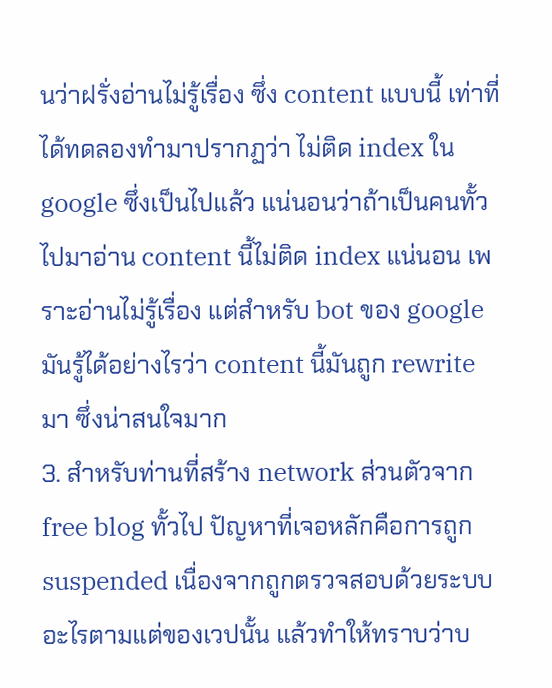นว่าฝรั่งอ่านไม่รู้เรื่อง ซึ่ง content แบบนี้ เท่าที่ได้ทดลองทำมาปรากฏว่า ไม่ติด index ใน google ซึ่งเป็นไปแล้ว แน่นอนว่าถ้าเป็นคนทั้วไปมาอ่าน content นี้ไม่ติด index แน่นอน เพราะอ่านไม่รู้เรื่อง แต่สำหรับ bot ของ google มันรู้ได้อย่างไรว่า content นี้มันถูก rewrite มา ซึ่งน่าสนใจมาก
3. สำหรับท่านที่สร้าง network ส่วนตัวจาก free blog ทั้วไป ปัญหาที่เจอหลักคือการถูก suspended เนื่องจากถูกตรวจสอบด้วยระบบอะไรตามแต่ของเวปนั้น แล้วทำให้ทราบว่าบ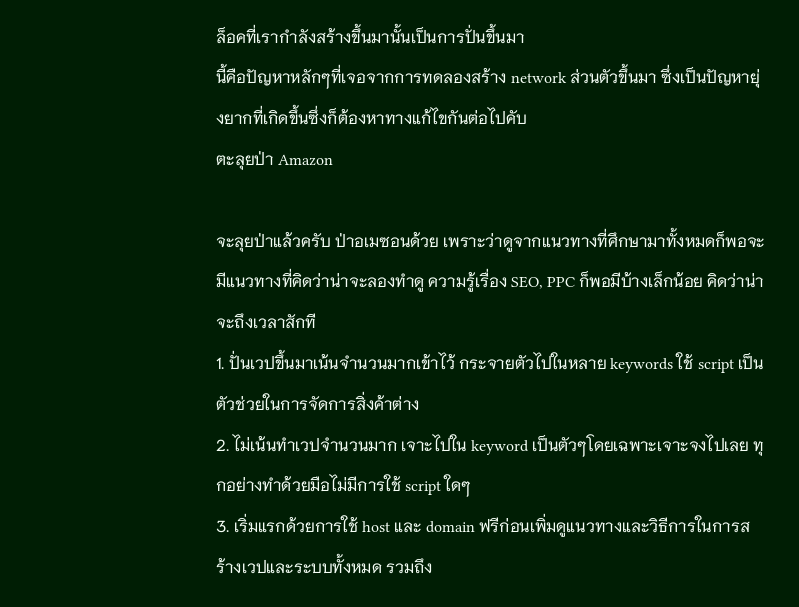ล็อคที่เรากำลังสร้างขึ้นมานั้นเป็นการปั่นขึ้นมา
นี้คือปัญหาหลักๆที่เจอจากการทดลองสร้าง network ส่วนตัวขึ้นมา ซึ่งเป็นปัญหายุ่งยากที่เกิดขึ้นซึ่งก็ต้องหาทางแก้ไขกันต่อไปคับ
ตะลุยป่า Amazon

จะลุยป่าแล้วครับ ป่าอเมซอนด้วย เพราะว่าดูจากแนวทางที่ศึกษามาทั้งหมดก็พอจะมีแนวทางที่คิดว่าน่าจะลองทำดู ความรู้เรื่อง SEO, PPC ก็พอมีบ้างเล็กน้อย คิดว่าน่าจะถึงเวลาสักที
1. ปั่นเวปขึ้นมาเน้นจำนวนมากเข้าไว้ กระจายตัวไปในหลาย keywords ใช้ script เป็นตัวช่วยในการจัดการสิ่งค้าต่าง
2. ไม่เน้นทำเวปจำนวนมาก เจาะไปใน keyword เป็นตัวๆโดยเฉพาะเจาะจงไปเลย ทุกอย่างทำด้วยมือไม่มีการใช้ script ใดๆ
3. เริ่มแรกด้วยการใช้ host และ domain ฟรีก่อนเพิ่มดูแนวทางและวิธีการในการสร้างเวปและระบบทั้งหมด รวมถึง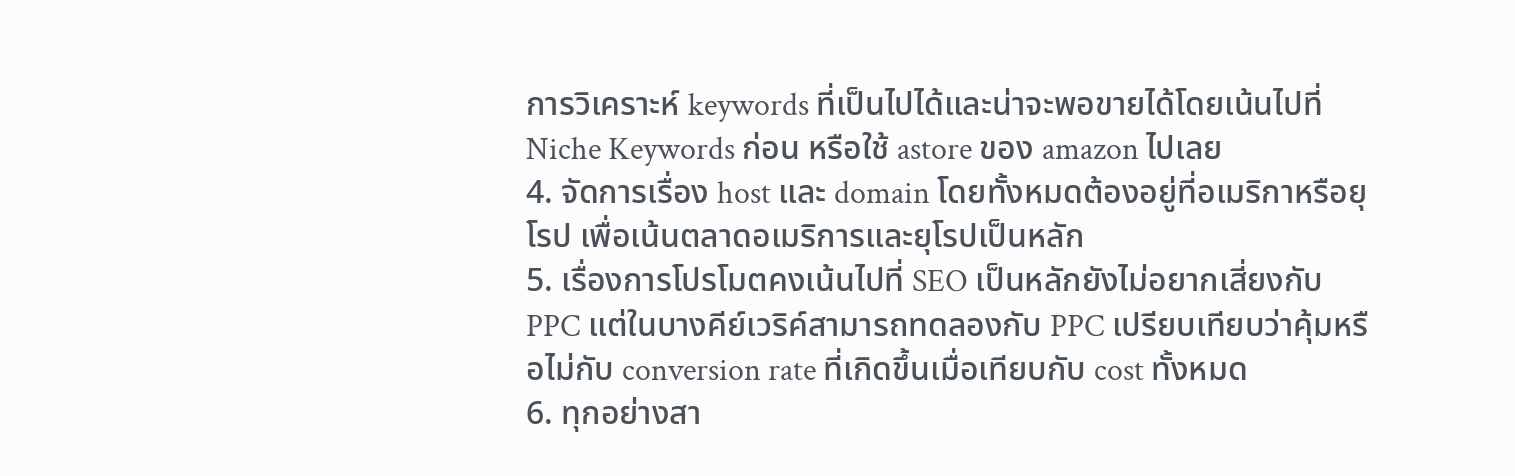การวิเคราะห์ keywords ที่เป็นไปได้และน่าจะพอขายได้โดยเน้นไปที่ Niche Keywords ก่อน หรือใช้ astore ของ amazon ไปเลย
4. จัดการเรื่อง host และ domain โดยทั้งหมดต้องอยู่ที่อเมริกาหรือยุโรป เพื่อเน้นตลาดอเมริการและยุโรปเป็นหลัก
5. เรื่องการโปรโมตคงเน้นไปที่ SEO เป็นหลักยังไม่อยากเสี่ยงกับ PPC แต่ในบางคีย์เวริค์สามารถทดลองกับ PPC เปรียบเทียบว่าคุ้มหรือไม่กับ conversion rate ที่เกิดขึ้นเมื่อเทียบกับ cost ทั้งหมด
6. ทุกอย่างสา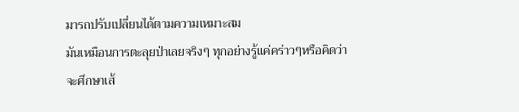มารถปรับเปลี่ยนได้ตามความเหมาะสม
มันเหมือนการตะลุยป่าเลยจริงๆ ทุกอย่างรู้แค่คร่าวๆหรือคิดว่าจะศึกษาเส้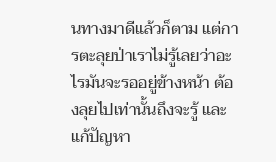นทางมาดีแล้วก็ตาม แต่การตะลุยป่าเราไม่รู้เลยว่าอะไรมันจะรออยู่ข้างหน้า ต้องลุยไปเท่านั้นถึงจะรู้ และแก้ปัญหา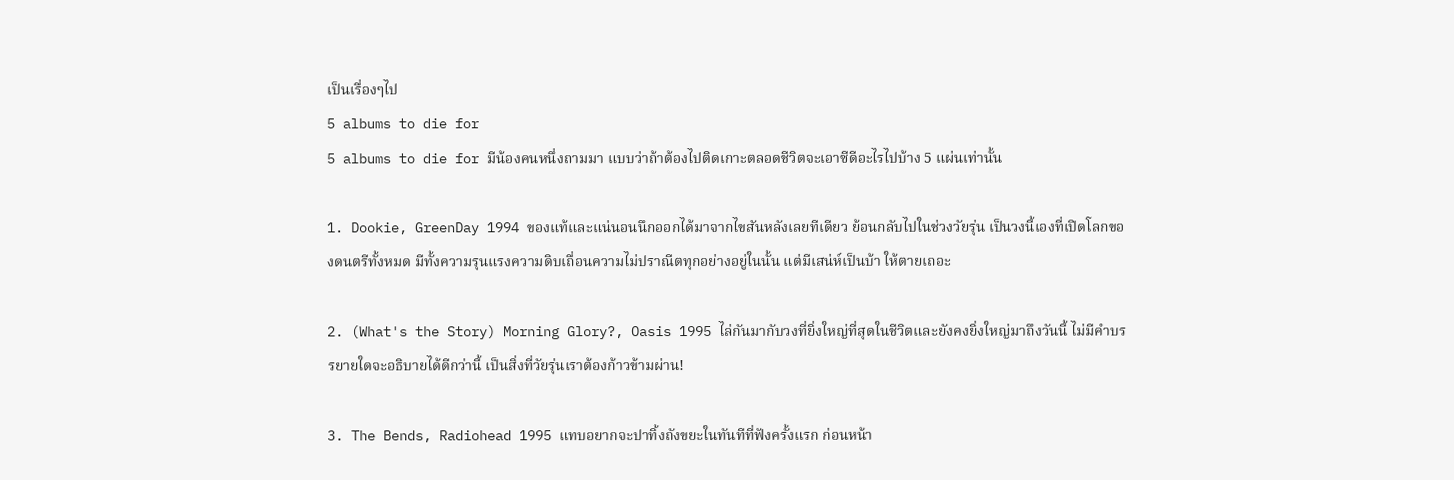เป็นเรื่องๆไป
5 albums to die for
5 albums to die for มีน้องคนหนึ่งถามมา แบบว่าถ้าต้องไปติดเกาะตลอดชีวิตจะเอาซีดีอะไรไปบ้าง 5 แผ่นเท่านั้น

1. Dookie, GreenDay 1994 ของแท้และแน่นอนนึกออกได้มาจากไขสันหลังเลยทีเดียว ย้อนกลับไปในช่วงวัยรุ่น เป็นวงนี้เองที่เปิดโลกของดนตรีทั้งหมด มีทั้งความรุนแรงความดิบเถื่อนความไม่ปราณีตทุกอย่างอยู่ในนั้น แต่มีเสน่ห์เป็นบ้า ให้ตายเถอะ

2. (What's the Story) Morning Glory?, Oasis 1995 ไล่กันมากับวงที่ยิ่งใหญ่ที่สุดในชีวิตและยังคงยิ่งใหญ่มาถึงวันนี้ ไม่มีคำบรรยายใดจะอธิบายได้ดีกว่านี้ เป็นสิ่งที่วัยรุ่นเราต้องก้าวข้ามผ่าน!

3. The Bends, Radiohead 1995 แทบอยากจะปาทิ้งถังขยะในทันทีที่ฟังครั้งแรก ก่อนหน้า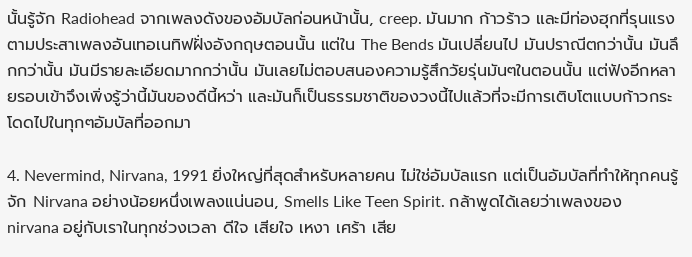นั้นรู้จัก Radiohead จากเพลงดังของอัมบัลก่อนหน้านั้น, creep. มันมาก ก้าวร้าว และมีท่องฮุกที่รุนแรงตามประสาเพลงอันเทอเนทิฟฝั่งอังกฤษตอนนั้น แต่ใน The Bends มันเปลี่ยนไป มันปราณีตกว่านั้น มันลึกกว่านั้น มันมีรายละเอียดมากกว่านั้น มันเลยไม่ตอบสนองความรู้สึกวัยรุ่นมันๆในตอนนั้น แต่ฟังอีกหลายรอบเข้าจึงเพิ่งรู้ว่านี้มันของดีนี้หว่า และมันก็เป็นธรรมชาติของวงนี้ไปแล้วที่จะมีการเติบโตแบบก้าวกระโดดไปในทุกๆอัมบัลที่ออกมา

4. Nevermind, Nirvana, 1991 ยิ่งใหญ่ที่สุดสำหรับหลายคน ไม่ใช่อัมบัลแรก แต่เป็นอัมบัลที่ทำให้ทุกคนรู้จัก Nirvana อย่างน้อยหนึ่งเพลงแน่นอน, Smells Like Teen Spirit. กล้าพูดได้เลยว่าเพลงของ nirvana อยู่กับเราในทุกช่วงเวลา ดีใจ เสียใจ เหงา เศร้า เสีย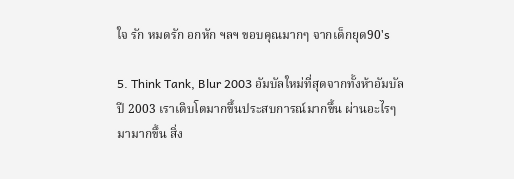ใจ รัก หมดรัก อกหัก ฯลฯ ขอบคุณมากๆ จากเด็กยุด90's

5. Think Tank, Blur 2003 อัมบัลใหม่ที่สุดจากทั้งห้าอัมบัล ปี 2003 เราเติบโตมากขึ้นประสบการณ์มากขึ้น ผ่านอะไรๆมามากขึ้น สิ่ง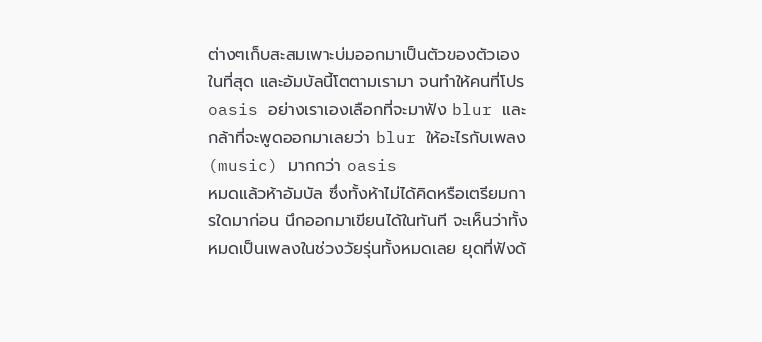ต่างๆเก็บสะสมเพาะบ่มออกมาเป็นตัวของตัวเองในที่สุด และอัมบัลนี้โตตามเรามา จนทำให้คนที่โปร oasis อย่างเราเองเลือกที่จะมาฟัง blur และกล้าที่จะพูดออกมาเลยว่า blur ให้อะไรกับเพลง(music) มากกว่า oasis
หมดแล้วห้าอัมบัล ซึ่งทั้งห้าไม่ได้คิดหรือเตรียมการใดมาก่อน นึกออกมาเขียนได้ในทันที จะเห็นว่าทั้งหมดเป็นเพลงในช่วงวัยรุ่นทั้งหมดเลย ยุดที่ฟังด้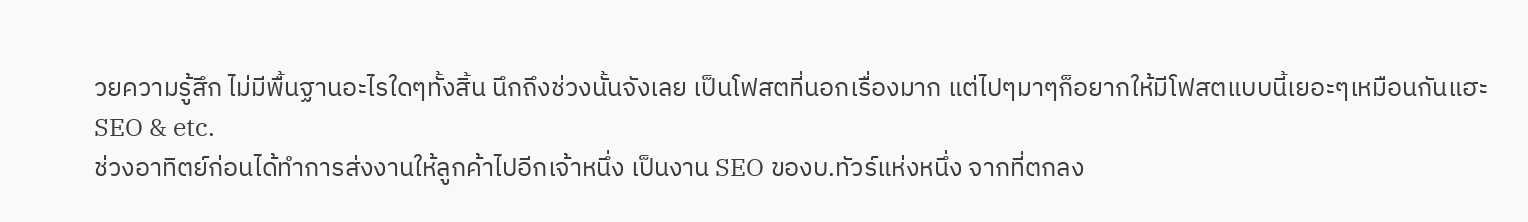วยความรู้สึก ไม่มีพื้นฐานอะไรใดๆทั้งสิ้น นึกถึงช่วงนั้นจังเลย เป็นโฟสตที่นอกเรื่องมาก แต่ไปๆมาๆก็อยากให้มีโฟสตแบบนี้เยอะๆเหมือนกันแฮะ
SEO & etc.
ช่วงอาทิตย์ก่อนได้ทำการส่งงานให้ลูกค้าไปอีกเจ้าหนึ่ง เป็นงาน SEO ของบ.ทัวร์แห่งหนึ่ง จากที่ตกลง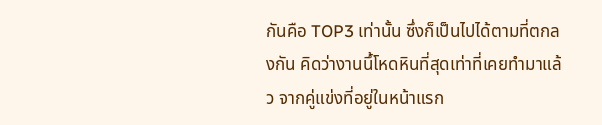กันคือ TOP3 เท่านั้น ซึ่งก็เป็นไปได้ตามที่ตกลงกัน คิดว่างานนึ้โหดหินที่สุดเท่าที่เคยทำมาแล้ว จากคู่แข่งที่อยู่ในหน้าแรก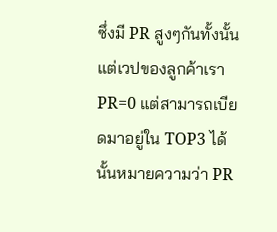ซึ่งมี PR สูงๆกันทั้งนั้น แต่เวปของลูกค้าเรา PR=0 แต่สามารถเบียดมาอยู่ใน TOP3 ได้ นั้นหมายความว่า PR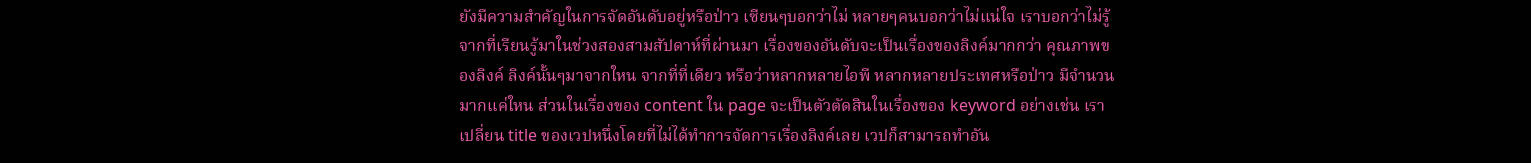ยังมีความสำคัญในการจัดอันดับอยู่หรือป่าว เซียนๆบอกว่าไม่ หลายๆคนบอกว่าไม่แน่ใจ เราบอกว่าไม่รู้
จากที่เรียนรู้มาในช่วงสองสามสัปดาห์ที่ผ่านมา เรื่องของอันดับจะเป็นเรื่องของลิงค์มากกว่า คุณภาพของลิงค์ ลิงค์นั้นๆมาจากใหน จากที่ที่เดียว หรือว่าหลากหลายไอพี หลากหลายประเทศหรือป่าว มีจำนวนมากแค่ใหน ส่วนในเรื่องของ content ใน page จะเป็นตัวตัดสินในเรื่องของ keyword อย่างเช่น เราเปลี่ยน title ของเวปหนึ่งโดยที่ไม่ได้ทำการจัดการเรื่องลิงค์เลย เวปก็สามารถทำอัน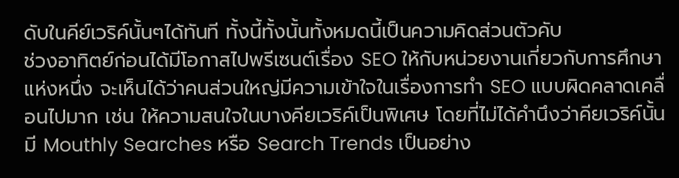ดับในคีย์เวริค์นั้นๆได้ทันที ทั้งนี้ทั้งนั้นทั้งหมดนี้เป็นความคิดส่วนตัวคับ
ช่วงอาทิตย์ก่อนได้มีโอกาสไปพรีเซนต์เรื่อง SEO ให้กับหน่วยงานเกี่ยวกับการศึกษาแห่งหนึ่ง จะเห็นได้ว่าคนส่วนใหญ่มีความเข้าใจในเรื่องการทำ SEO แบบผิดคลาดเคลื่อนไปมาก เช่น ให้ความสนใจในบางคียเวริค์เป็นพิเศษ โดยที่ไม่ได้คำนึงว่าคียเวริค์นั้น มี Mouthly Searches หรือ Search Trends เป็นอย่าง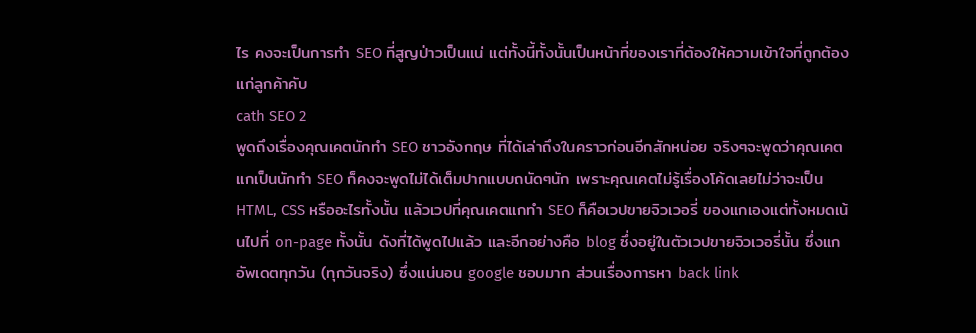ไร คงจะเป็นการทำ SEO ที่สูญป่าวเป็นแน่ แต่ทั้งนี้ทั้งนั้นเป็นหน้าที่ของเราที่ต้องให้ความเข้าใจที่ถูกต้องแก่ลูกค้าคับ
cath SEO 2
พูดถึงเรื่องคุณเคตนักทำ SEO ชาวอังกฤษ ที่ได้เล่าถึงในคราวก่อนอีกสักหน่อย จริงๆจะพูดว่าคุณเคตแกเป็นนักทำ SEO ก็คงจะพูดไม่ได้เต็มปากแบบถนัดๆนัก เพราะคุณเคตไม่รู้เรื่องโค้ดเลยไม่ว่าจะเป็น HTML, CSS หรืออะไรทั้งนั้น แล้วเวปที่คุณเคตแกทำ SEO ก็คือเวปขายจิวเวอรี่ ของแกเองแต่ทั้งหมดเน้นไปที่ on-page ทั้งนั้น ดังที่ได้พูดไปแล้ว และอีกอย่างคือ blog ซึ่งอยู่ในตัวเวปขายจิวเวอรี่นั้น ซึ่งแกอัพเดตทุกวัน (ทุกวันจริง) ซึ่งแน่นอน google ชอบมาก ส่วนเรื่องการหา back link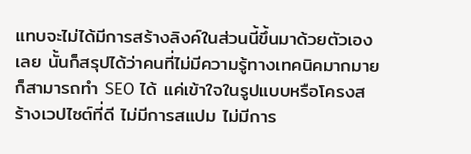แทบจะไม่ได้มีการสร้างลิงค์ในส่วนนี้ขึ้นมาด้วยตัวเองเลย นั้นก็สรุปได้ว่าคนที่ไม่มีความรู้ทางเทคนิคมากมายก็สามารถทำ SEO ได้ แค่เข้าใจในรูปแบบหรือโครงสร้างเวปไซต์ที่ดี ไม่มีการสแปม ไม่มีการ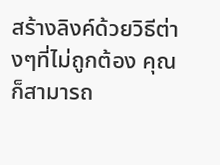สร้างลิงค์ด้วยวิธีต่างๆที่ไม่ถูกต้อง คุณก็สามารถ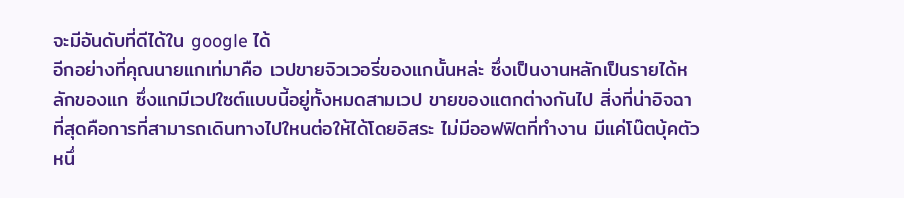จะมีอันดับที่ดีได้ใน google ได้
อีกอย่างที่คุณนายแกเท่มาคือ เวปขายจิวเวอรี่ของแกนั้นหล่ะ ซึ่งเป็นงานหลักเป็นรายได้หลักของแก ซึ่งแกมีเวปใซต์แบบนี้อยู่ทั้งหมดสามเวป ขายของแตกต่างกันไป สิ่งที่น่าอิจฉาที่สุดคือการที่สามารถเดินทางไปใหนต่อให้ได้โดยอิสระ ไม่มีออฟฟิตที่ทำงาน มีแค่โน๊ตบุ้คตัวหนึ่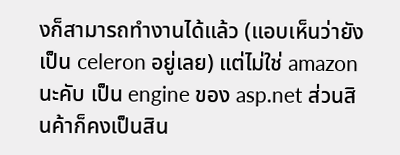งก็สามารถทำงานได้แล้ว (แอบเห็นว่ายังเป็น celeron อยู่เลย) แต่ไม่ใช่ amazon นะคับ เป็น engine ของ asp.net ส่วนสินค้าก็คงเป็นสิน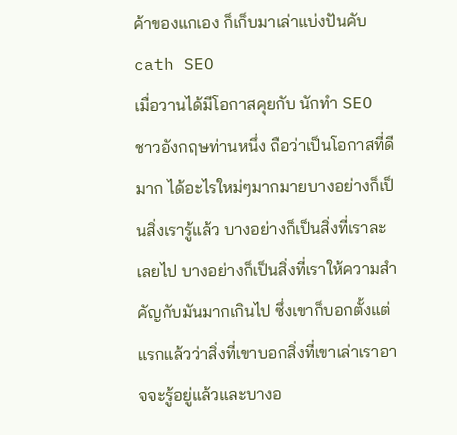ค้าของแกเอง ก็เก็บมาเล่าแบ่งปันคับ
cath SEO
เมื่อวานได้มีโอกาสคุยกับ นักทำ SEO ชาวอังกฤษท่านหนึ่ง ถือว่าเป็นโอกาสที่ดีมาก ได้อะไรใหม่ๆมากมายบางอย่างก็เป็นสิ่งเรารู้แล้ว บางอย่างก็เป็นสิ่งที่เราละเลยไป บางอย่างก็เป็นสิ่งที่เราให้ความสำคัญกับมันมากเกินไป ซึ่งเขาก็บอกตั้งแต่แรกแล้วว่าสิ่งที่เขาบอกสิ่งที่เขาเล่าเราอาจจะรู้อยู่แล้วและบางอ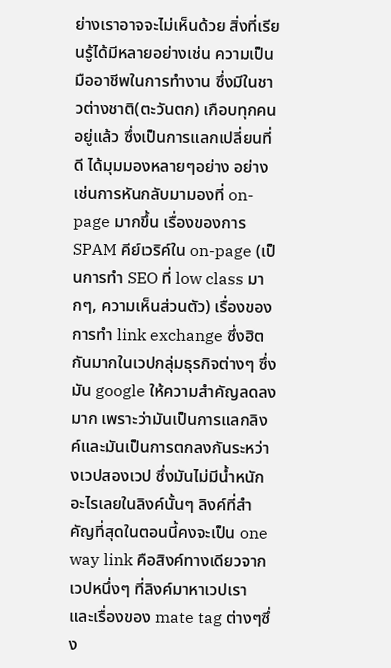ย่างเราอาจจะไม่เห็นด้วย สิ่งที่เรียนรู้ได้มีหลายอย่างเช่น ความเป็นมืออาชีพในการทำงาน ซึ่งมีในชาวต่างชาติ(ตะวันตก) เกือบทุกคนอยู่แล้ว ซึ่งเป็นการแลกเปลี่ยนที่ดี ได้มุมมองหลายๆอย่าง อย่างเช่นการหันกลับมามองที่ on-page มากขึ้น เรื่องของการ SPAM คีย์เวริค์ใน on-page (เป็นการทำ SEO ที่ low class มากๆ, ความเห็นส่วนตัว) เรื่องของการทำ link exchange ซึ่งฮิตกันมากในเวปกลุ่มธุรกิจต่างๆ ซึ่งมัน google ให้ความสำคัญลดลงมาก เพราะว่ามันเป็นการแลกลิงค์และมันเป็นการตกลงกันระหว่างเวปสองเวป ซึ่งมันไม่มีน้ำหนักอะไรเลยในลิงค์นั้นๆ ลิงค์ที่สำคัญที่สุดในตอนนี้คงจะเป็น one way link คือสิงค์ทางเดียวจากเวปหนึ่งๆ ที่ลิงค์มาหาเวปเรา และเรื่องของ mate tag ต่างๆซึ่ง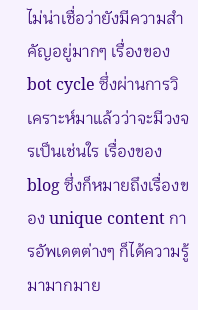ไม่น่าเชื่อว่ายังมีความสำคัญอยู่มากๆ เรื่องของ bot cycle ซึ่งผ่านการวิเคราะห์มาแล้วว่าจะมีวงจรเป็นเช่นใร เรื่องของ blog ซึ่งก็หมายถึงเรื่องของ unique content การอัพเดตต่างๆ ก็ได้ความรู้มามากมาย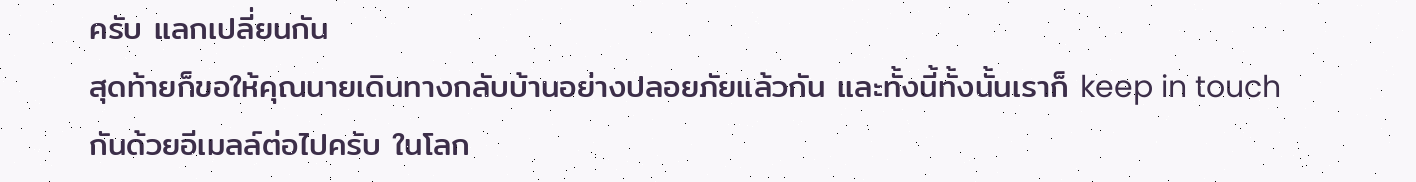ครับ แลกเปลี่ยนกัน
สุดท้ายก็ขอให้คุณนายเดินทางกลับบ้านอย่างปลอยภัยแล้วกัน และทั้งนี้ทั้งนั้นเราก็ keep in touch กันด้วยอีเมลล์ต่อไปครับ ในโลก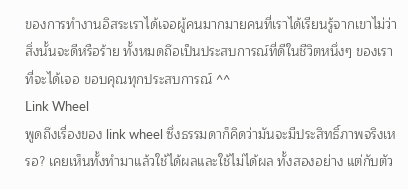ของการทำงานอิสระเราได้เจอผู้คนมากมายคนที่เราได้เรียนรู้จากเขาไม่ว่าสิ่งนั้นจะดีหรือร้าย ทั้งหมดถึอเป็นประสบการณ์ที่ดีในชีวิตหนึ่งๆ ของเราที่จะได้เจอ ขอบคุณทุกประสบการณ์ ^^
Link Wheel
พูดถึงเรื่องของ link wheel ซึ่งธรรมดาก็คิดว่ามันจะมีประสิทธิ์ภาพจริงเหรอ? เคยเห็นทั้งทำมาแล้วใช้ได้ผลและใช้ไม่ได้ผล ทั้งสองอย่าง แต่กับตัว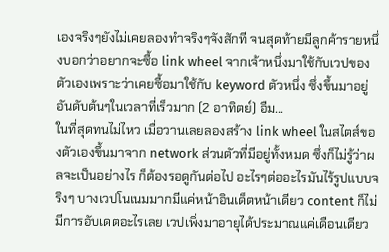เองจริงๆยังไม่เคยลองทำจริงๆจังสักที จนสุดท้ายมีลูกค้ารายหนึ่งบอกว่าอยากจะซื้อ link wheel จากเจ้าหนึ่งมาใช้กับเวปของตัวเองเพราะว่าเคยซื้อมาใช้กับ keyword ตัวหนึ่ง ซึ่งขึ้นมาอยู่อันดับต้นๆในเวลาที่เร็วมาก (2 อาทิตย์) อืม...
ในที่สุดทนไม่ไหว เมื่อวานเลยลองสร้าง link wheel ในสไตส์ของตัวเองขึ้นมาจาก network ส่วนตัวที่มีอยู่ทั้งหมด ซึ่งก็ไม่รู้ว่าผลจะเป็นอย่างไร ก็ต้องรอดูกันต่อไป อะไรๆต่ออะไรมันไร้รูปแบบจริงๆ บางเวปโนเนมมากมีแค่หน้าอินเด็ตหน้าเดียว content ก็ไม่มีการอับเดตอะไรเลย เวปเพิ่งมาอายุได้ประมาณแค่เดือนเดียว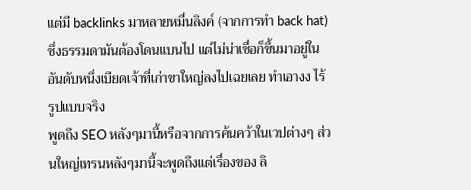แต่มี backlinks มาหลายหมื่นลิงค์ (จากการทำ back hat) ซึ่งธรรมดามันต้องโดนแบนไป แต่ไม่น่าเชื่อก็ขึ้นมาอยู่ในอันดับหนึ่งเบียดเจ้าที่เก่าขาใหญ่ลงไปเฉยเลย ทำเอางง ไร้รูปแบบจริง
พูดถึง SEO หลังๆมานี้หรือจากการค้นคว้าในเวปต่างๆ ส่วนใหญ่เทรนหลังๆมานี้จะพูดถึงแต่เรื่องของ ลิ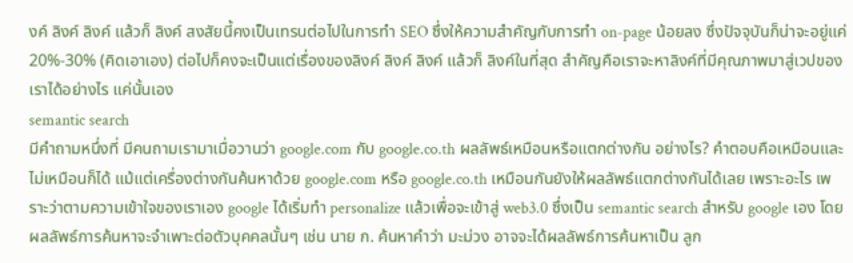งค์ ลิงค์ ลิงค์ แล้วก็ ลิงค์ สงสัยนี้คงเป็นเทรนต่อไปในการทำ SEO ซึ่งให้ความสำคัญกับการทำ on-page น้อยลง ซึ่งปัจจุบันก็น่าจะอยู่แค่ 20%-30% (คิดเอาเอง) ต่อไปก็คงจะเป็นแต่เรื่องของลิงค์ ลิงค์ ลิงค์ แล้วก็ ลิงค์ในที่สุด สำคัญคือเราจะหาลิงค์ที่มีคุณภาพมาสู่เวปของเราได้อย่างไร แค่นั้นเอง
semantic search
มีคำถามหนึ่งที่ มีคนถามเรามาเมื่อวานว่า google.com กับ google.co.th ผลลัพธ์เหมือนหรือแตกต่างกัน อย่างไร? คำตอบคือเหมือนและไม่เหมือนก็ได้ แม้แต่เครื่องต่างกันค้นหาด้วย google.com หรือ google.co.th เหมือนกันยังให้ผลลัพธ์แตกต่างกันได้เลย เพราะอะไร เพราะว่าตามความเข้าใจของเราเอง google ได้เริ่มทำ personalize แล้วเพื่อจะเข้าสู่ web3.0 ซึ่งเป็น semantic search สำหรับ google เอง โดยผลลัพธ์การค้นหาจะจำเพาะต่อตัวบุคคลนั้นๆ เช่น นาย ก. ค้นหาคำว่า มะม่วง อาจจะได้ผลลัพธ์การค้นหาเป็น ลูก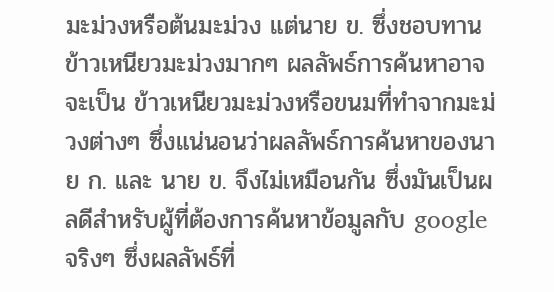มะม่วงหรือต้นมะม่วง แต่นาย ข. ซึ่งชอบทานข้าวเหนียวมะม่วงมากๆ ผลลัพธ์การค้นหาอาจจะเป็น ข้าวเหนียวมะม่วงหรือขนมที่ทำจากมะม่วงต่างๆ ซึ่งแน่นอนว่าผลลัพธ์การค้นหาของนาย ก. และ นาย ข. จึงไม่เหมือนกัน ซึ่งมันเป็นผลดีสำหรับผู้ที่ต้องการค้นหาข้อมูลกับ google จริงๆ ซึ่งผลลัพธ์ที่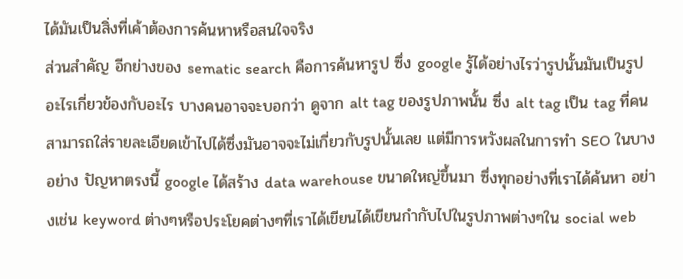ได้มันเป็นสิ่งที่เค้าต้องการค้นหาหรือสนใจจริง
ส่วนสำคัญ อีกย่างของ sematic search คือการค้นหารูป ซึ่ง google รู้ได้อย่างไรว่ารูปนั้นมันเป็นรูปอะไรเกี่ยวข้องกับอะไร บางคนอาจจะบอกว่า ดูจาก alt tag ของรูปภาพนั้น ซึ่ง alt tag เป็น tag ที่คนสามารถใส่รายละเอียดเข้าไปได้ซึ่งมันอาจจะไม่เกี่ยวกับรูปนั้นเลย แต่มีการหวังผลในการทำ SEO ในบางอย่าง ปัญหาตรงนี้ google ได้สร้าง data warehouse ขนาดใหญ่ขึ้นมา ซึ่งทุกอย่างที่เราได้ค้นหา อย่างเช่น keyword ต่างๆหรือประโยคต่างๆที่เราได้เขียนได้เขียนกำกับไปในรูปภาพต่างๆใน social web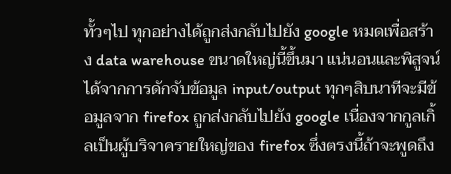ทั้วๆไป ทุกอย่างได้ถูกส่งกลับไปยัง google หมดเพื่อสร้าง data warehouse ขนาดใหญ่นี้ขึ้นมา แน่นอนและพิสูจน์ได้จากการดักจับข้อมูล input/output ทุกๆสิบนาทีจะมีข้อมูลจาก firefox ถูกส่งกลับไปยัง google เนื่องจากกูลเกิ้ลเป็นผู้บริจาครายใหญ่ของ firefox ซึ่งตรงนี้ถ้าจะพูดถึง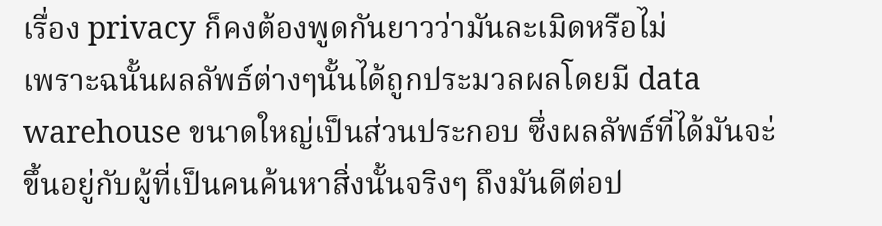เรื่อง privacy ก็คงต้องพูดกันยาวว่ามันละเมิดหรือไม่
เพราะฉนั้นผลลัพธ์ต่างๆนั้นได้ถูกประมวลผลโดยมี data warehouse ขนาดใหญ่เป็นส่วนประกอบ ซึ่งผลลัพธ์ที่ได้มันจะ่ขึ้นอยู่กับผู้ที่เป็นคนค้นหาสิ่งนั้นจริงๆ ถึงมันดีต่อป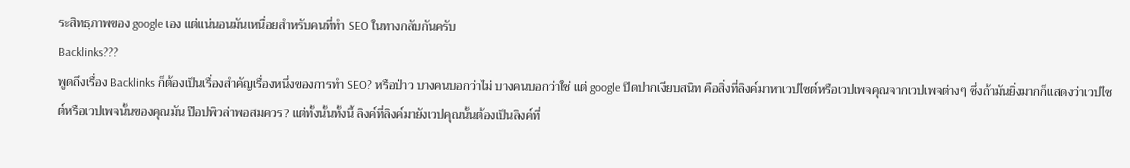ระสิทธฺภาพของ google เอง แต่แน่นอนมันเหนื่อยสำหรับคนที่ทำ SEO ในทางกลับกันครับ
Backlinks???
พูดถึงเรื่อง Backlinks ก็ต้องเป็นเรื่องสำคัญเรื่องหนึ่งของการทำ SEO? หรือป่าว บางคนบอกว่าไม่ บางคนบอกว่าใช่ แต่ google ปิดปากเงียบสนิท คือสิ่งที่ลิงค์มาหาเวปไซต์หรือเวปเพจคุณจากเวปเพจต่างๆ ซึ่งถ้ามันยิ่งมากก็แสดงว่าเวปไซต์หรือเวปเพจนั้นของคุณมัน ป๊อปพิวล่าพอสมควร? แต่ทั้งนั้นทั้งนี้ ลิงค์ที่ลิงค์มายังเวปคุณนั้นต้องเป็นลิงค์ที่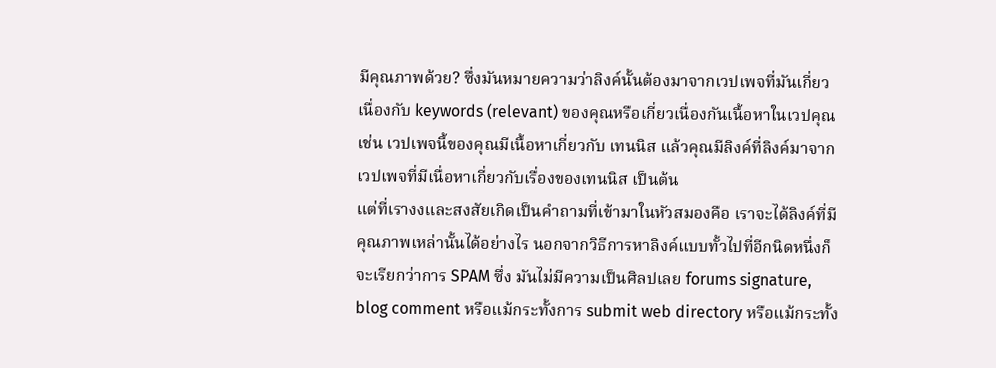มีคุณภาพด้วย? ซึ่งมันหมายความว่าลิงค์นั้นต้องมาจากเวปเพจที่มันเกี่ยวเนื่องกับ keywords (relevant) ของคุณหรือเกี่ยวเนื่องกันเนื้อหาในเวปคุณ เช่น เวปเพจนี้ของคุณมีเนื้อหาเกี่ยวกับ เทนนิส แล้วคุณมีลิงค์ที่ลิงค์มาจากเวปเพจที่มีเนื่อหาเกี่ยวกับเรื่องของเทนนิส เป็นต้น
แต่ที่เรางงและสงสัยเกิดเป็นคำถามที่เข้ามาในหัวสมองคือ เราจะได้ลิงค์ที่มีคุณภาพเหล่านั้นได้อย่างไร นอกจากวิธีการหาลิงค์แบบทั้วไปที่อีกนิดหนึ่งก็จะเรียกว่าการ SPAM ซึ่ง มันไม่มีความเป็นศิลปเลย forums signature, blog comment หรือแม้กระทั้งการ submit web directory หรือแม้กระทั้ง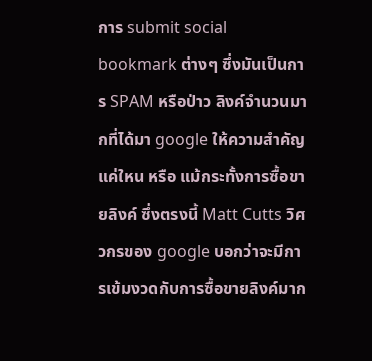การ submit social bookmark ต่างๆ ซึ่งมันเป็นการ SPAM หรือป่าว ลิงค์จำนวนมากที่ได้มา google ให้ความสำคัญแค่ใหน หรือ แม้กระทั้งการซื้อขายลิงค์ ซึ่งตรงนี้ Matt Cutts วิศวกรของ google บอกว่าจะมีการเข้มงวดกับการซื้อขายลิงค์มาก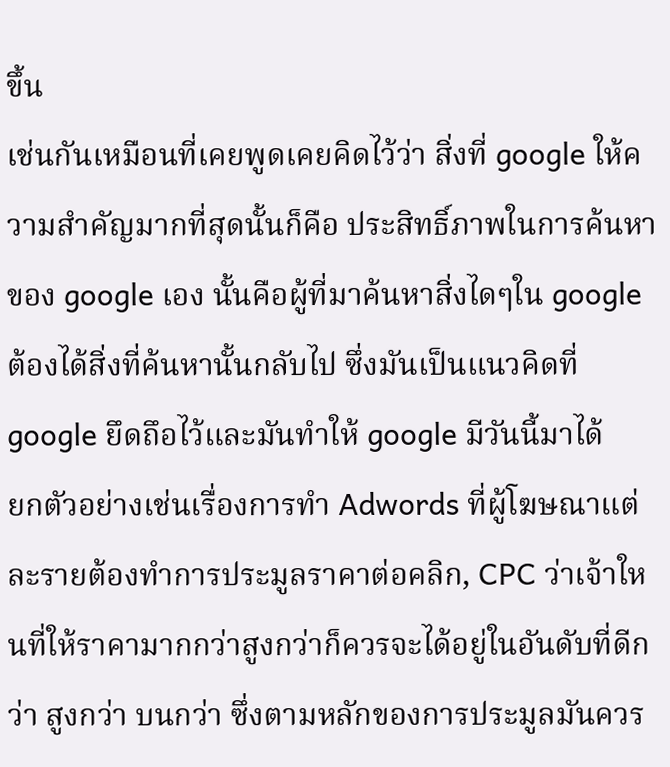ขึ้น
เช่นกันเหมือนที่เคยพูดเคยคิดไว้ว่า สิ่งที่ google ให้ความสำคัญมากที่สุดนั้นก็คือ ประสิทธิ์ภาพในการค้นหาของ google เอง นั้นคือผู้ที่มาค้นหาสิ่งไดๆใน google ต้องได้สิ่งที่ค้นหานั้นกลับไป ซึ่งมันเป็นแนวคิดที่ google ยึดถึอไว้และมันทำให้ google มีวันนี้มาได้
ยกตัวอย่างเช่นเรื่องการทำ Adwords ที่ผู้โฆษณาแต่ละรายต้องทำการประมูลราคาต่อคลิก, CPC ว่าเจ้าใหนที่ให้ราคามากกว่าสูงกว่าก็ควรจะได้อยู่ในอันดับที่ดีกว่า สูงกว่า บนกว่า ซึ่งตามหลักของการประมูลมันควร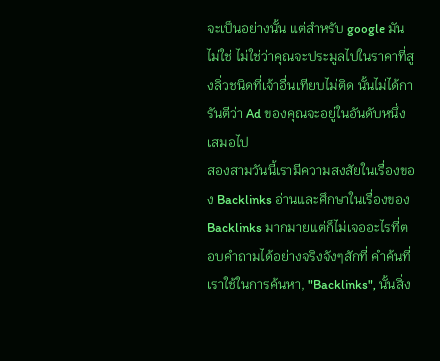จะเป็นอย่างนั้น แต่สำหรับ google มันไม่ใช่ ไม่ใช่ว่าคุณจะประมูลไปในราคาที่สูงลิ่วชนิดที่เจ้าอื่นเทียบไม่ติด นั้นไม่ได้การันตีว่า Ad ของคุณจะอยู่ในอันดับหนึ่งเสมอไป
สองสามวันนี้เรามีความสงสัยในเรื่องของ Backlinks อ่านและศึกษาในเรื่องของ Backlinks มากมายแต่ก็ไม่เจออะไรที่ตอบคำถามได้อย่างจริงจังๆสักที่ คำค้นที่เราใช้ในการค้นหา, "Backlinks", นั้นสิ่ง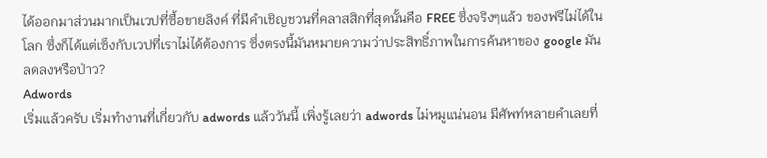ได้ออกมาส่วนมากเป็นเวปที่ซื้อขายลิงค์ ที่มีคำเชิญชวนที่คลาสสิกที่สุดนั้นคือ FREE ซึ่งจริงๆแล้ว ของฟรีไม่ได้ในโลก ซึ่งก็ได้แต่เซ็งกับเวปที่เราไม่ได้ต้องการ ซึ่งตรงนี้มันหมายความว่าประสิทธิ์ภาพในการค้นหาของ google มันลดลงหรือป่าว?
Adwords
เริ่มแล้วครับ เริ่มทำงานที่เกี่ยวกับ adwords แล้ววันนี้ เพิ่งรู้เลยว่า adwords ไม่หมูแน่นอน มีศัพท์หลายคำเลยที่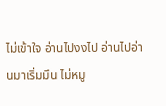ไม่เข้าใจ อ่านไปงงไป อ่านไปอ่านมาเริ่มมึน ไม่หมู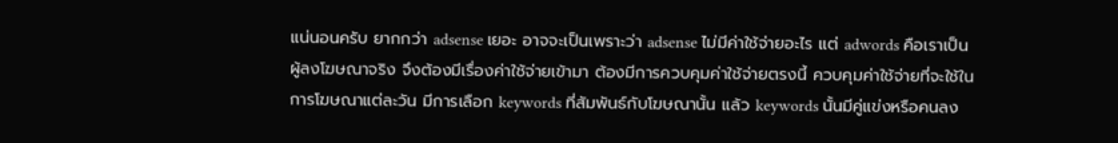แน่นอนครับ ยากกว่า adsense เยอะ อาจจะเป็นเพราะว่า adsense ไม่มีค่าใช้จ่ายอะไร แต่ adwords คือเราเป็นผู้ลงโฆษณาจริง จึงต้องมีเรื่องค่าใช้จ่ายเข้ามา ต้องมีการควบคุมค่าใช้จ่ายตรงนี้ ควบคุมค่าใช้จ่ายที่จะใช้ในการโฆษณาแต่ละวัน มีการเลือก keywords ที่สัมพันธ์กับโฆษณานั้น แล้ว keywords นั้นมีคู่แข่งหรือคนลง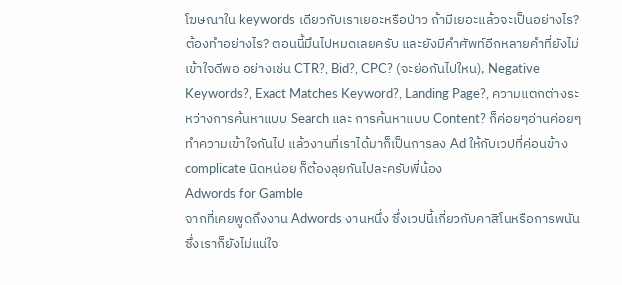โฆษณาใน keywords เดียวกับเราเยอะหรือป่าว ถ้ามีเยอะแล้วจะเป็นอย่างไร? ต้องทำอย่างไร? ตอนนี้มึนไปหมดเลยครับ และยังมีคำศัพท์อีกหลายคำที่ยังไม่เข้าใจดีพอ อย่างเช่น CTR?, Bid?, CPC? (จะย่อกันไปใหน), Negative Keywords?, Exact Matches Keyword?, Landing Page?, ความแตกต่างระหว่างการค้นหาแบบ Search และ การค้นหาแบบ Content? ก็ค่อยๆอ่านค่อยๆทำความเข้าใจกันไป แล้วงานที่เราได้มาก็เป็นการลง Ad ให้กับเวปที่ค่อนข้าง complicate นิดหน่อย ก็ต้องลุยกันไปละครับพี่น้อง
Adwords for Gamble
จากที่เคยพูดถึงงาน Adwords งานหนึ่ง ซึ่งเวปนี้เกี่ยวกับคาสิโนหรือการพนัน ซึ่งเราก็ยังไม่แน่ใจ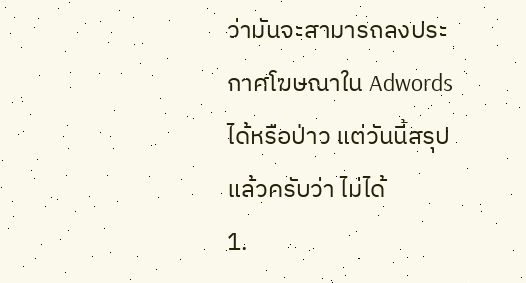ว่ามันจะสามารถลงประกาศโฆษณาใน Adwordsได้หรือป่าว แต่วันนี้สรุปแล้วครับว่า ไม่ได้
1.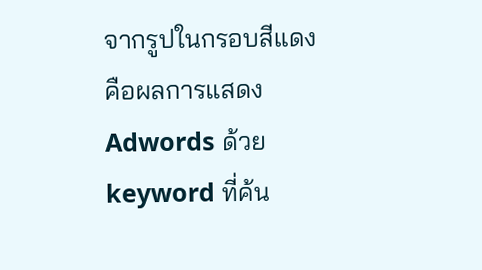จากรูปในกรอบสีแดง คือผลการแสดง Adwords ด้วย keyword ที่ค้น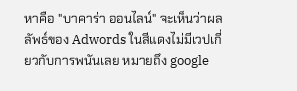หาคือ "บาคาร่า ออนไลน์" จะเห็นว่าผลลัพธ์ของ Adwords ในสีแดงไม่มีเวปเกี่ยวกับการพนันเลย หมายถึง google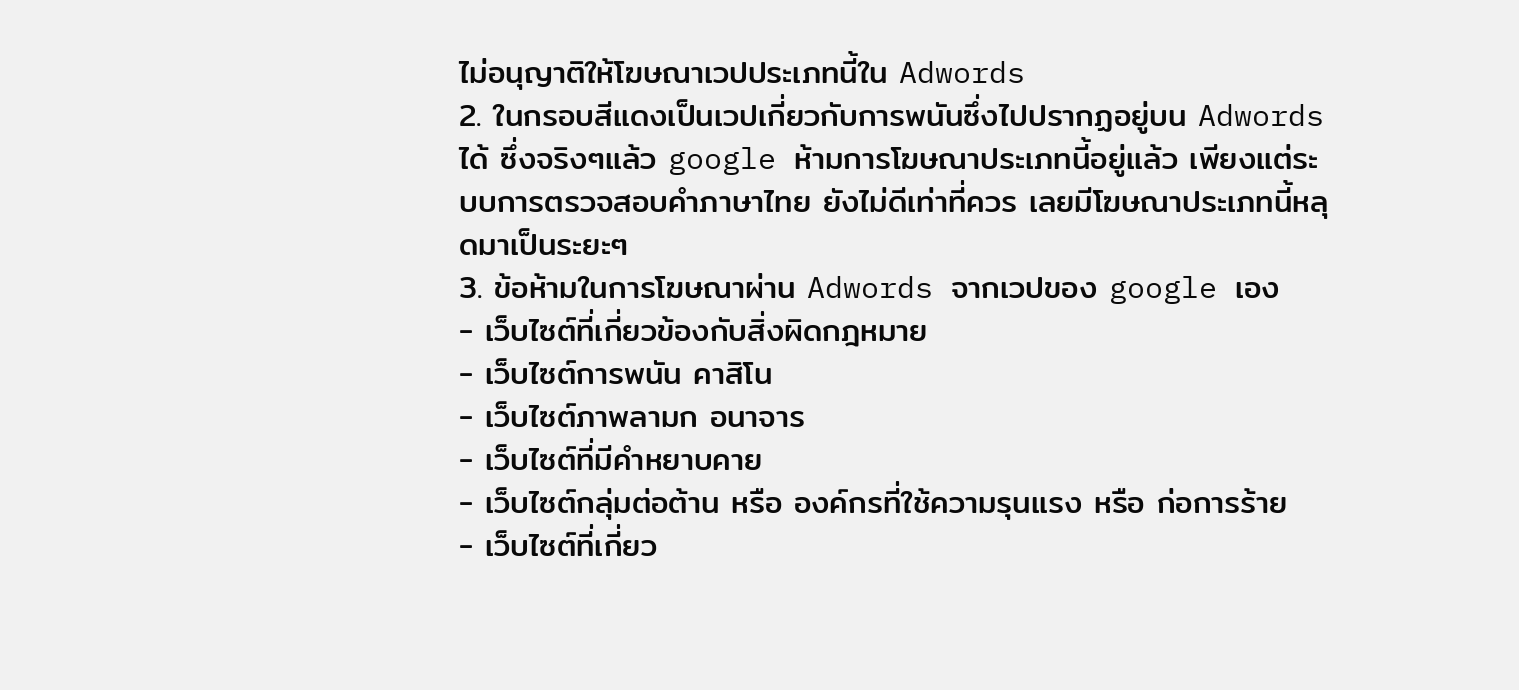ไม่อนุญาติให้โฆษณาเวปประเภทนี้ใน Adwords
2. ในกรอบสีแดงเป็นเวปเกี่ยวกับการพนันซึ่งไปปรากฏอยู่บน Adwords ได้ ซึ่งจริงๆแล้ว google ห้ามการโฆษณาประเภทนี้อยู่แล้ว เพียงแต่ระบบการตรวจสอบคำภาษาไทย ยังไม่ดีเท่าที่ควร เลยมีโฆษณาประเภทนี้หลุดมาเป็นระยะๆ
3. ข้อห้ามในการโฆษณาผ่าน Adwords จากเวปของ google เอง
- เว็บไซต์ที่เกี่ยวข้องกับสิ่งผิดกฎหมาย
- เว็บไซต์การพนัน คาสิโน
- เว็บไซต์ภาพลามก อนาจาร
- เว็บไซต์ที่มีคำหยาบคาย
- เว็บไซต์กลุ่มต่อต้าน หรือ องค์กรที่ใช้ความรุนแรง หรือ ก่อการร้าย
- เว็บไซต์ที่เกี่ยว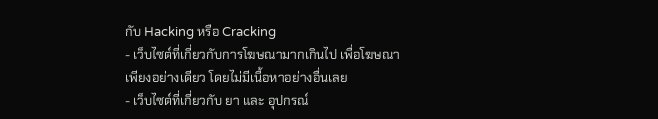กับ Hacking หรือ Cracking
- เว็บไซต์ที่เกี่ยวกับการโฆษณามากเกินไป เพื่อโฆษณาเพียงอย่างเดียว โดยไม่มีเนื้อหาอย่างอื่นเลย
- เว็บไซต์ที่เกี่ยวกับ ยา และ อุปกรณ์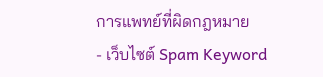การแพทย์ที่ผิดกฎหมาย
- เว็บไซต์ Spam Keyword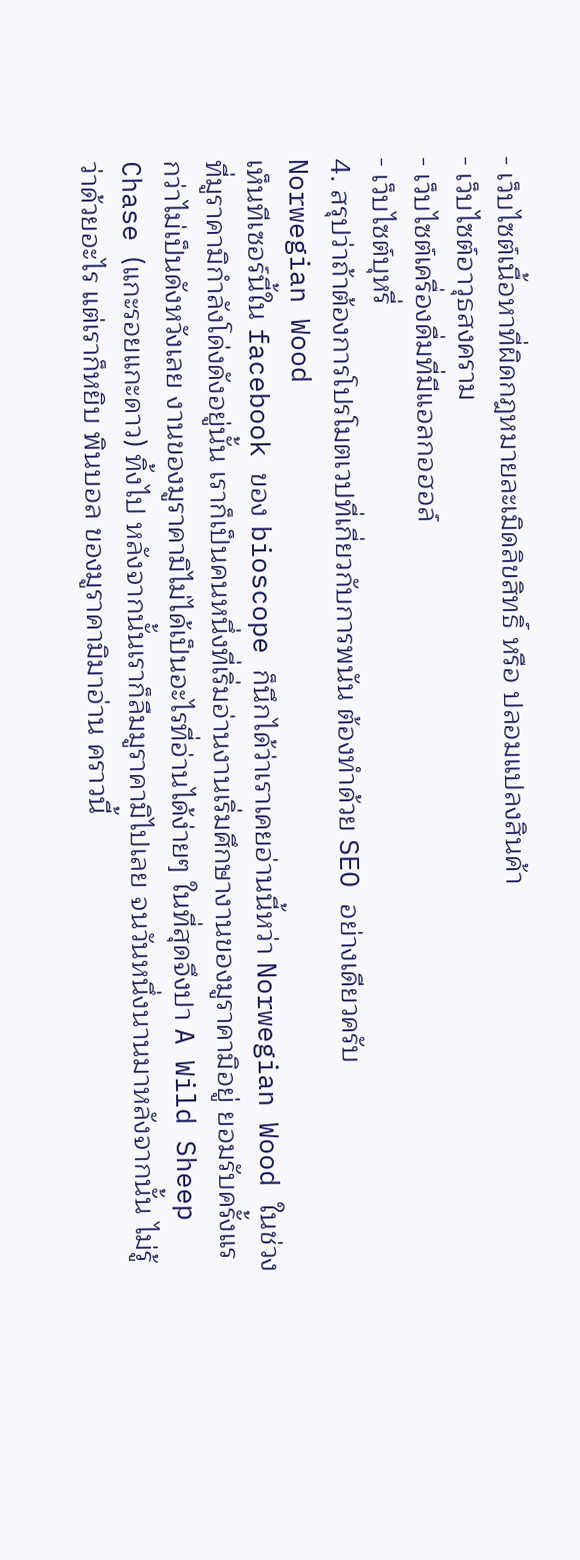- เว็บไซต์เนื้อหาที่ผิดกฎหมายละเมิดลิขสิทธิ์ หรือ ปลอมแปลงสินค้า
- เว็บไซต์อาวุธสงคราม
- เว็บไซต์เครื่องดื่มที่มีแอลกอฮอล์
- เว็บไซต์บุหรี่
4. สรุปว่าถ้าต้องการโปรโมตเวปที่เกี่ยวกับการพนัน ต้องทำด้วย SEO อย่างเดียวครับ
Norwegian Wood
เห็นทีเซอร์นี้ใน facebook ของ bioscope ก็นึกได้ว่าเราเคยอ่านนี้หว่า Norwegian Wood ในช่วงที่มูราคามิกำลังโด่งดังอยู่นั้น เราก็เป็นคนหนึ่งที่เริ่มอ่านงานเริ่มศึกษางานของมูราคามิอยู่ ยอมรับครั้งแรกว่าไม่เป็นดังหวังเลย งานของมูราคามิไม่ได้เป็นอะไรที่อ่านได้ง่ายๆ ในที่สุดจึงปา A Wild Sheep Chase (แกะรอยแกะดาว) ทิ้งไป หลังจากนั้นเราก็ลืมมูราคามิไปเลย จนวันหนึ่งนานมาหลังจากนั้น ไม่รู้ว่าด้วยอะไร แต่เราก็หยิบ พินบอล ของมูราคามิมาอ่าน คราวนี้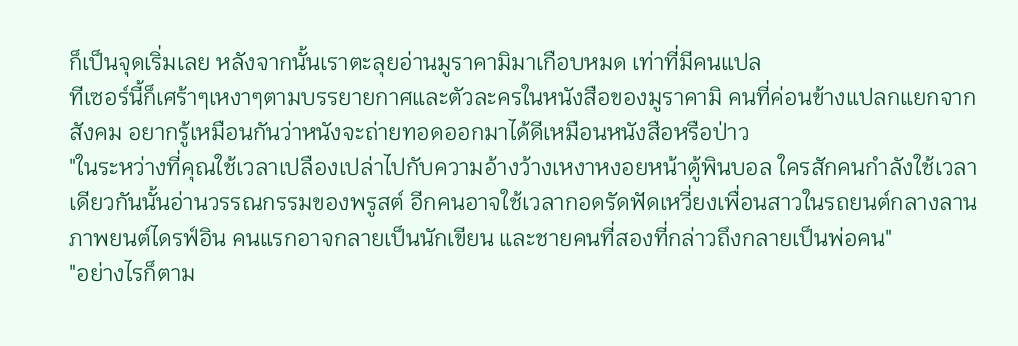ก็เป็นจุดเริ่มเลย หลังจากนั้นเราตะลุยอ่านมูราคามิมาเกือบหมด เท่าที่มีคนแปล
ทีเซอร์นี้ก็เศร้าๆเหงาๆตามบรรยายกาศและตัวละครในหนังสือของมูราคามิ คนที่ค่อนข้างแปลกแยกจากสังคม อยากรู้เหมือนกันว่าหนังจะถ่ายทอดออกมาได้ดีเหมือนหนังสือหรือป่าว
"ในระหว่างที่คุณใช้เวลาเปลืองเปล่าไปกับความอ้างว้างเหงาหงอยหน้าตู้พินบอล ใครสักคนกำลังใช้เวลาเดียวกันนั้นอ่านวรรณกรรมของพรูสต์ อีกคนอาจใช้เวลากอดรัดฟัดเหวี่ยงเพื่อนสาวในรถยนต์กลางลานภาพยนต์ไดรฟ์อิน คนแรกอาจกลายเป็นนักเขียน และชายคนที่สองที่กล่าวถึงกลายเป็นพ่อคน"
"อย่างไรก็ตาม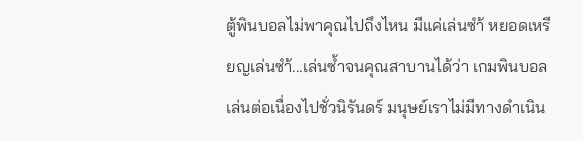ตู้พินบอลไม่พาคุณไปถึงไหน มีแค่เล่นซำ้ หยอดเหรียญเล่นซำ้...เล่นซ้ำจนคุณสาบานได้ว่า เกมพินบอลเล่นต่อเนื่องไปชั่วนิรันดร์ มนุษย์เราไม่มีทางดำเนิน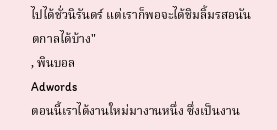ไปได้ชั่วนิรันดร์ แต่เราก็พอจะได้ชิมลิ้มรสอนันตกาลได้บ้าง"
, พินบอล
Adwords
ตอนนี้เราได้งานใหม่มางานหนึ่ง ซึ่งเป็นงาน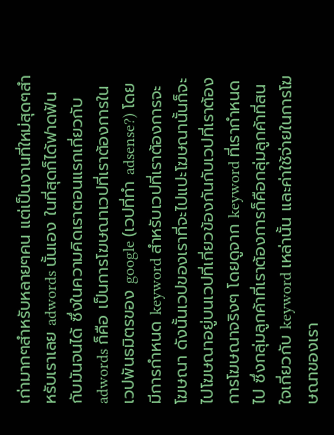เก่ามากๆสำหรับหลายๆคน แต่เป็นงานที่ใหม่สุดๆสำหรับเราเลย adwords นั้นเอง ในที่สุดก็ได้ฟาดฟันกับมันจนได้ ซึ่งในความคิดเราตอนแรกเกี่ยวกับ adwords ก็คือ เป็นการโฆษณาเวปที่เราต้องการในเวปพันธมิตรของ google (เวปที่ทำ adsense?) โดยมีการกำหนด keyword สำหรับเวปที่เราต้องการจะโฆษณา ดังนั้นเวปของเราที่จะไปแปะโฆษณานั้นก็จะไปโฆษณาอยู่บนเวปที่เกี่ยวข้องกันกับเวปที่เราต้องการโฆษณาจริงๆ โดยดูจาก keyword ที่เรากำหนดไป ซึ่งกลุ่มลูกค้าที่เราต้องการก็คือกลุ่มลูกค้าที่สนใจเกี่ยวกับ keyword เหล่านั้น และค่าใช้จ่ายในการโฆษณาของเรา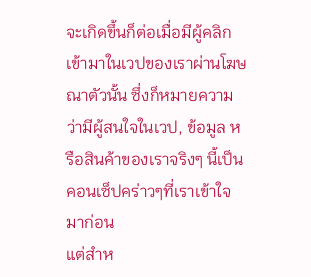จะเกิดขึ้นก็ต่อเมื่อมีผู้คลิกเข้ามาในเวปของเราผ่านโฆษณาตัวนั้น ซึ่งก็หมายความว่ามีผู้สนใจในเวป, ข้อมูล หรือสินค้าของเราจริงๆ นี้เป็นคอนเซ็ปคร่าวๆที่เราเข้าใจมาก่อน
แต่สำห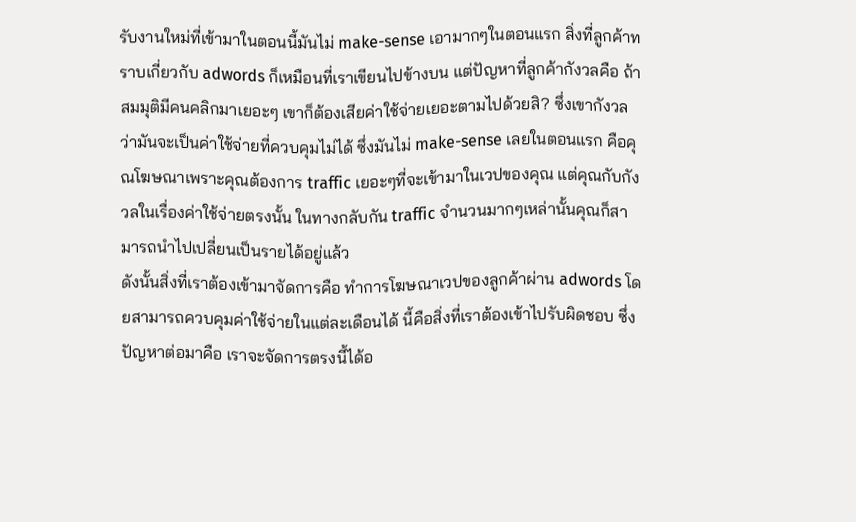รับงานใหม่ที่เข้ามาในตอนนี้มันไม่ make-sense เอามากๆในตอนแรก สิ่งที่ลูกค้าทราบเกี่ยวกับ adwords ก็เหมือนที่เราเขียนไปข้างบน แต่ปัญหาที่ลูกค้ากังวลคือ ถ้าสมมุติมีคนคลิกมาเยอะๆ เขาก็ต้องเสียค่าใช้จ่ายเยอะตามไปด้วยสิ? ซึ่งเขากังวลว่ามันจะเป็นค่าใช้จ่ายที่ควบคุมไม่ได้ ซึ่งมันไม่ make-sense เลยในตอนแรก คือคุณโฆษณาเพราะคุณต้องการ traffic เยอะๆที่จะเข้ามาในเวปของคุณ แต่คุณกับกังวลในเรื่องค่าใช้จ่ายตรงนั้น ในทางกลับกัน traffic จำนวนมากๆเหล่านั้นคุณก็สามารถนำไปเปลี่ยนเป็นรายได้อยู่แล้ว
ดังนั้นสิ่งที่เราต้องเข้ามาจัดการคือ ทำการโฆษณาเวปของลูกค้าผ่าน adwords โดยสามารถควบคุมค่าใช้จ่ายในแต่ละเดือนได้ นี้คือสิ่งที่เราต้องเข้าไปรับผิดชอบ ซึ่งปัญหาต่อมาคือ เราจะจัดการตรงนี้ได้อ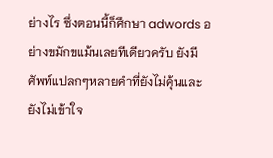ย่างไร ซึ่งตอนนี้ก็ศึกษา adwords อย่างขมักขแม้นเลยทีเดียวครับ ยังมีศัพท์แปลกๆหลายคำที่ยังไม่คุ้นและยังไม่เข้าใจ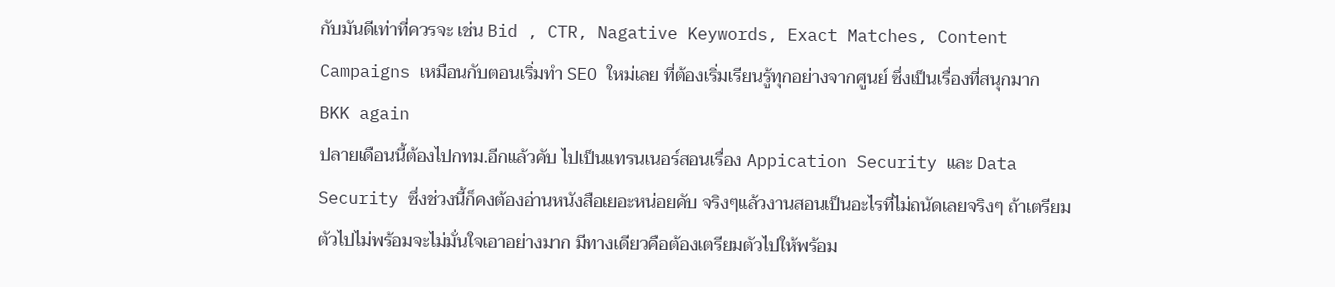กับมันดีเท่าที่ควรจะ เช่น Bid , CTR, Nagative Keywords, Exact Matches, Content Campaigns เหมือนกับตอนเริ่มทำ SEO ใหม่เลย ที่ต้องเริ่มเรียนรู้ทุกอย่างจากศูนย์ ซึ่งเป็นเรื่องที่สนุกมาก
BKK again
ปลายเดือนนี้ต้องไปกทม.อีกแล้วคับ ไปเป็นแทรนเนอร์สอนเรื่อง Appication Security และ Data Security ซึ่งช่วงนี้ก็คงต้องอ่านหนังสือเยอะหน่อยคับ จริงๆแล้วงานสอนเป็นอะไรที่ไม่ถนัดเลยจริงๆ ถ้าเตรียมตัวไปไม่พร้อมจะไม่มั่นใจเอาอย่างมาก มีทางเดียวคือต้องเตรียมตัวไปให้พร้อม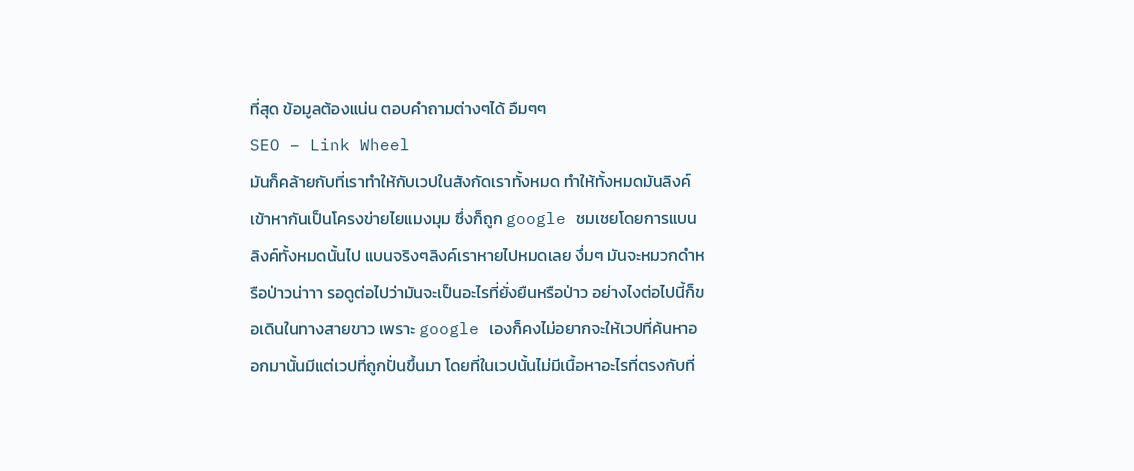ที่สุด ข้อมูลต้องแน่น ตอบคำถามต่างๆได้ อืมๆๆ
SEO – Link Wheel
มันก็คล้ายกับที่เราทำให้กับเวปในสังกัดเราทั้งหมด ทำให้ทั้งหมดมันลิงค์เข้าหากันเป็นโครงข่ายไยแมงมุม ซึ่งก็ถูก google ชมเชยโดยการแบนลิงค์ทั้งหมดนั้นไป แบนจริงๆลิงค์เราหายไปหมดเลย งึ่มๆ มันจะหมวกดำหรือป่าวน่าาา รอดูต่อไปว่ามันจะเป็นอะไรที่ยั่งยืนหรือป่าว อย่างไงต่อไปนี้ก็ขอเดินในทางสายขาว เพราะ google เองก็คงไม่อยากจะให้เวปที่ค้นหาออกมานั้นมีแต่เวปที่ถูกปั่นขึ้นมา โดยที่ในเวปนั้นไม่มีเนื้อหาอะไรที่ตรงกับที่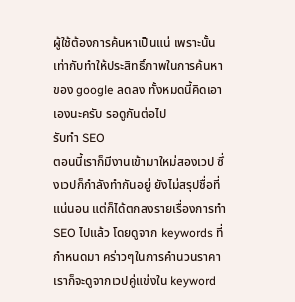ผู้ใช้ต้องการค้นหาเป็นแน่ เพราะนั้นเท่ากับทำให้ประสิทธิ์ภาพในการค้นหาของ google ลดลง ทั้งหมดนี้คิดเอาเองนะครับ รอดูกันต่อไป
รับทำ SEO
ตอนนี้เราก็มีงานเข้ามาใหม่สองเวป ซึ่งเวปก็กำลังทำกันอยู่ ยังไม่สรุปชื่อที่แน่นอน แต่ก็ได้ตกลงรายเรื่องการทำ SEO ไปแล้ว โดยดูจาก keywords ที่กำหนดมา คร่าวๆในการคำนวนราคาเราก็จะดูจากเวปคู่แข่งใน keyword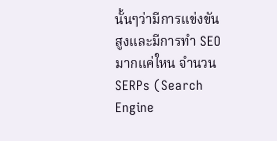นั้นๆว่ามีการแข่งขันสูงและมีการทำ SEO มากแค่ใหน จำนวน SERPs (Search Engine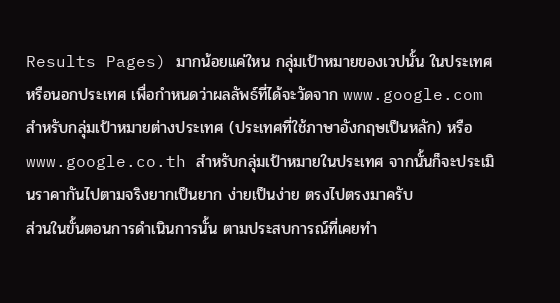Results Pages) มากน้อยแค่ใหน กลุ่มเป้าหมายของเวปนั้น ในประเทศหรือนอกประเทศ เพื่อกำหนดว่าผลลัพธ์ที่ได้จะวัดจาก www.google.com สำหรับกลุ่มเป้าหมายต่างประเทศ (ประเทศที่ใช้ภาษาอังกฤษเป็นหลัก) หรือ www.google.co.th สำหรับกลุ่มเป้าหมายในประเทศ จากนั้นก็จะประเมินราคากันไปตามจริงยากเป็นยาก ง่ายเป็นง่าย ตรงไปตรงมาครับ
ส่วนในขั้นตอนการดำเนินการนั้น ตามประสบการณ์ที่เคยทำ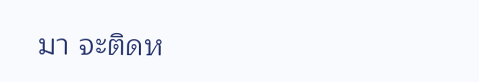มา จะติดห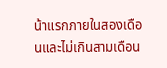น้าแรกภายในสองเดือนและไม่เกินสามเดือน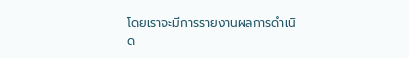โดยเราจะมีการรายงานผลการดำเนิด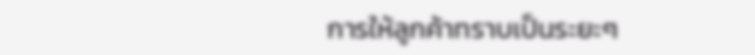การให้ลูกค้าทราบเป็นระยะๆ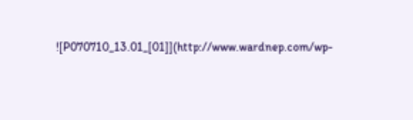![P070710_13.01_[01]](http://www.wardnep.com/wp-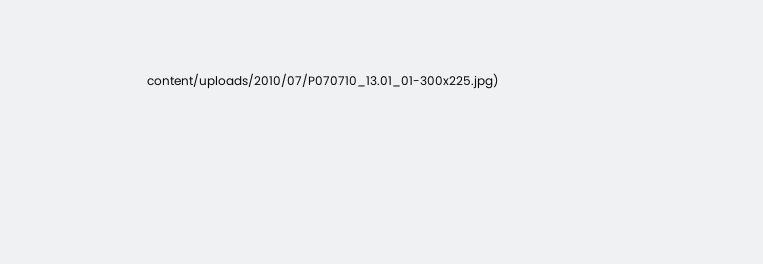content/uploads/2010/07/P070710_13.01_01-300x225.jpg)